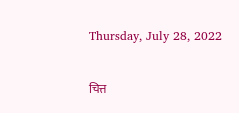Thursday, July 28, 2022

चित्त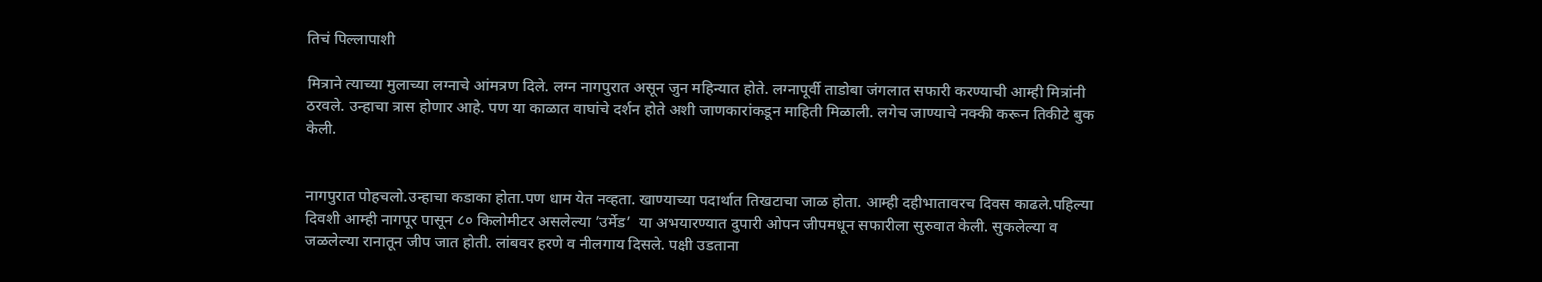तिचं पिल्लापाशी

मित्राने त्याच्या मुलाच्या लग्नाचे आंमत्रण दिले. लग्न नागपुरात असून जुन महिन्यात होते. लग्नापूर्वी ताडोबा जंगलात सफारी करण्याची आम्ही मित्रांनी ठरवले. उन्हाचा त्रास होणार आहे. पण या काळात वाघांचे दर्शन होते अशी जाणकारांकडून माहिती मिळाली. लगेच जाण्याचे नक्की करून तिकीटे बुक केली.


नागपुरात पोहचलो.उन्हाचा कडाका होता.पण धाम येत नव्हता. खाण्याच्या पदार्थात तिखटाचा जाळ होता. आम्ही दहीभातावरच दिवस काढले.पहिल्या दिवशी आम्ही नागपूर पासून ८० किलोमीटर असलेल्या ’उर्मेड’  या अभयारण्यात दुपारी ओपन जीपमधून सफारीला सुरुवात केली. सुकलेल्या व जळलेल्या रानातून जीप जात होती. लांबवर हरणे व नीलगाय दिसले. पक्षी उडताना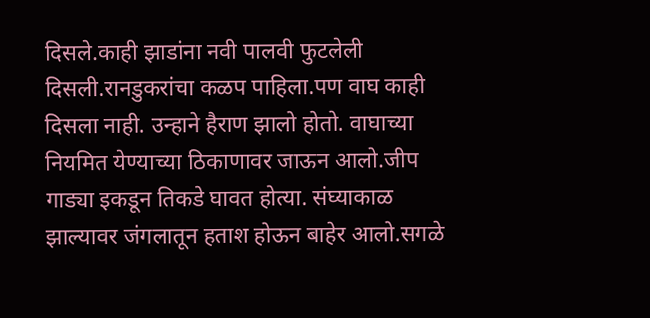दिसले.काही झाडांना नवी पालवी फुटलेली दिसली.रानडुकरांचा कळप पाहिला.पण वाघ काही दिसला नाही. उन्हाने हैराण झालो होतो. वाघाच्या नियमित येण्याच्या ठिकाणावर जाऊन आलो.जीप गाड्या इकडून तिकडे घावत होत्या. संघ्याकाळ झाल्यावर जंगलातून हताश होऊन बाहेर आलो.सगळे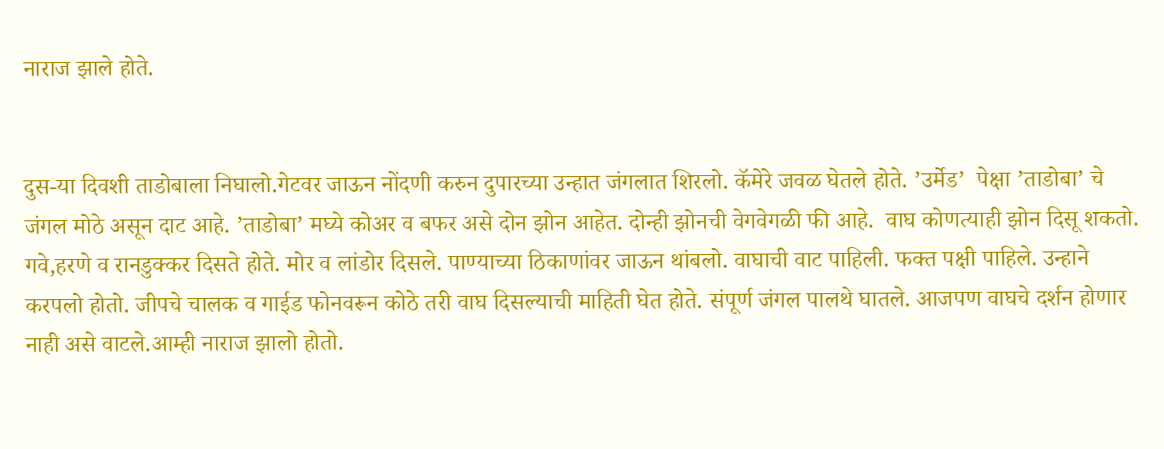नाराज झाले होते.


दुस-या दिवशी ताडोबाला निघालो.गेटवर जाऊन नोंदणी करुन दुपारच्या उन्हात जंगलात शिरलो. कॅमेरे जवळ घेतले होते. ’उर्मेड’  पेक्षा ’ताडोबा’ चे जंगल मोठे असून दाट आहे. ’ताडोबा’ मघ्ये कोअर व बफर असे दोन झोन आहेत. दोन्ही झोनची वेगवेगळी फी आहे.  वाघ कोणत्याही झोन दिसू शकतो. गवे,हरणे व रानडुक्कर दिसते होते. मोर व लांडोर दिसले. पाण्याच्या ठिकाणांवर जाऊन थांबलो. वाघाची वाट पाहिली. फक्त पक्षी पाहिले. उन्हाने करपलो होतो. जीपचे चालक व गाईड फोनवरून कोठे तरी वाघ दिसल्याची माहिती घेत होते. संपूर्ण जंगल पालथे घातले. आजपण वाघचे दर्शन होणार नाही असे वाटले.आम्ही नाराज झालो होतो.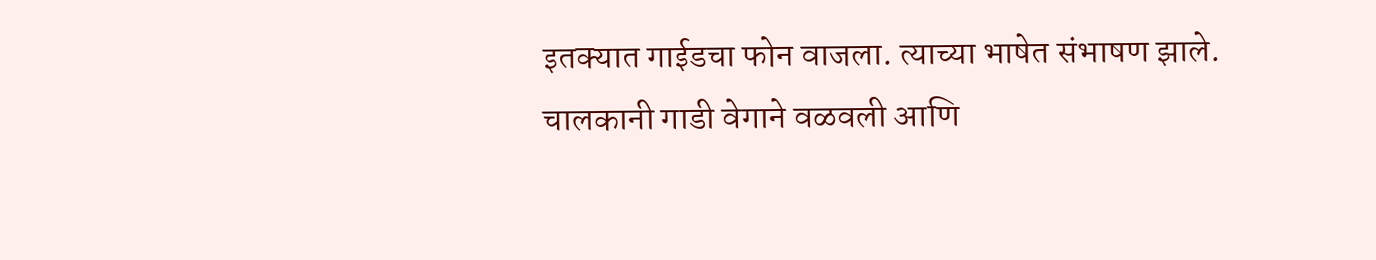इतक्यात गाईडचा फोन वाजला. त्याच्या भाषेत संभाषण झाले. चालकानी गाडी वेगाने वळवली आणि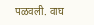पळवली. वाघ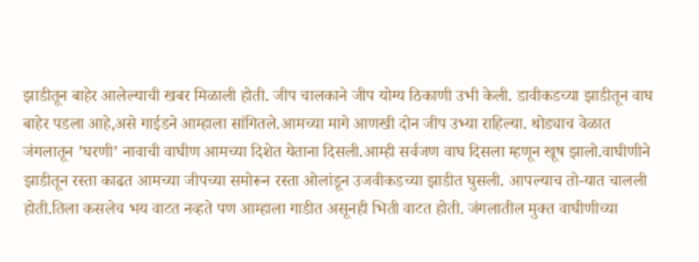झाडीतून बाहेर आलेल्याची खबर मिळाली होती. जीप चालकाने जीप योग्य ठिकाणी उभी केली. डावीकडच्या झाडीतून वाघ बाहेर पडला आहे,असे गाईडने आम्हाला सांगितले.आमच्या मागे आणखी दोन जीप उभ्या राहिल्या. थोड्याच वेळात  जंगलातून ’घरणी’ नावाची वाघीण आमच्या दिशेत येताना दिसली.आम्ही सर्वजण वाघ दिसला म्हणून खूष झालो.वाघीणीने झाडीतून रस्ता काढत आमच्या जीपच्या समोरून रस्ता ओलांडून उजवीकडच्या झाडीत घुसली. आपल्याच तो-यात चालली होती.तिला कसलेच भय वाटत नव्हते पण आम्हाला गाडीत असूनही भिती वाटत होती. जंगलातील मुक्त वाघीणीच्या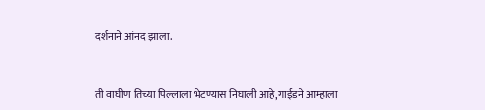दर्शनाने आंनद झाला.


ती वाघीण तिच्या पिल्लाला भेटण्यास निघाली आहे,गाईडने आम्हाला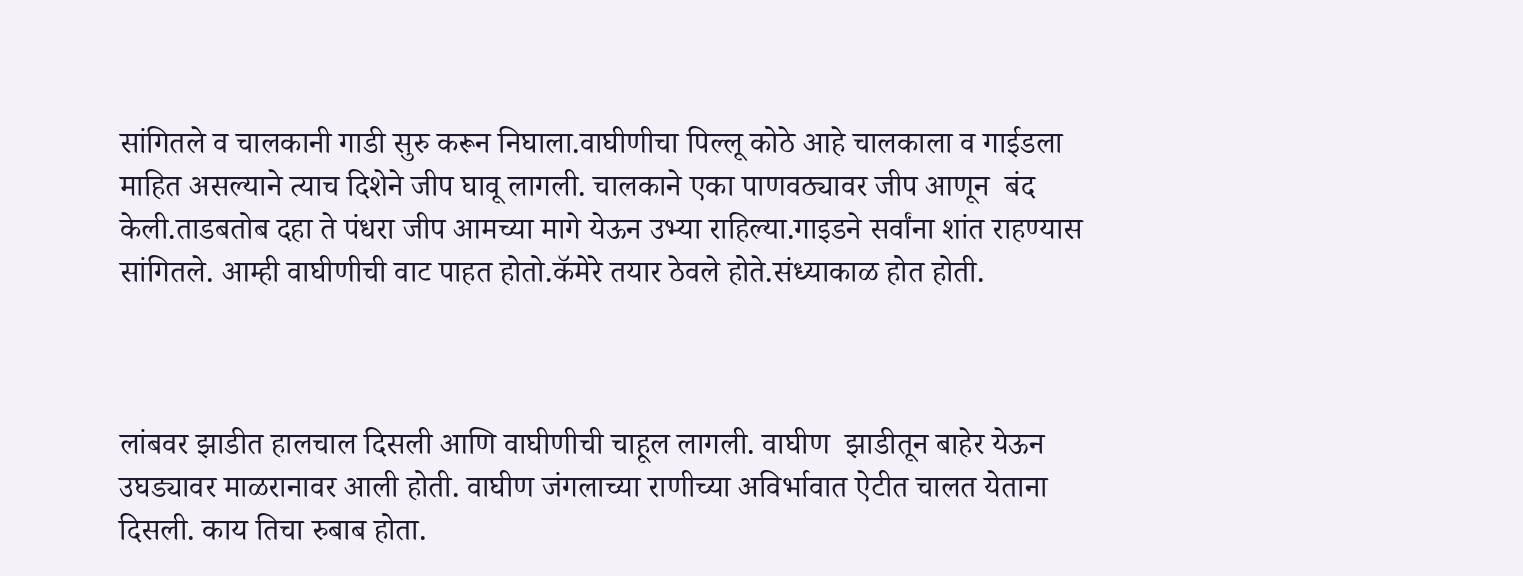सांगितले व चालकानी गाडी सुरु करून निघाला.वाघीणीचा पिल्लू कोठे आहे चालकाला व गाईडला  माहित असल्याने त्याच दिशेने जीप घावू लागली. चालकाने एका पाणवठ्यावर जीप आणून  बंद केली.ताडबतोब दहा ते पंधरा जीप आमच्या मागे येऊन उभ्या राहिल्या.गाइडने सर्वांना शांत राहण्यास सांगितले. आम्ही वाघीणीची वाट पाहत होतो.कॅमेरे तयार ठेवले होते.संध्याकाळ होत होती.



लांबवर झाडीत हालचाल दिसली आणि वाघीणीची चाहूल लागली. वाघीण  झाडीतून बाहेर येऊन उघड्यावर माळरानावर आली होती. वाघीण जंगलाच्या राणीच्या अविर्भावात ऐटीत चालत येताना दिसली. काय तिचा रुबाब होता.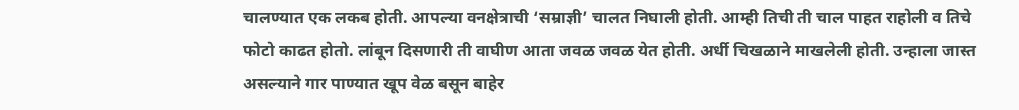चालण्यात एक लकब होती. आपल्या वनक्षेत्राची ‘सम्राज्ञी’ चालत निघाली होती. आम्ही तिची ती चाल पाहत राहोली व तिचे फोटो काढत होतो. लांबून दिसणारी ती वाघीण आता जवळ जवळ येत होती. अर्धी चिखळाने माखलेली होती. उन्हाला जास्त असल्याने गार पाण्यात खूप वेळ बसून बाहेर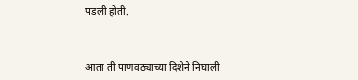पडली होती.



आता ती पाणवठ्याच्या दिशेने निघाली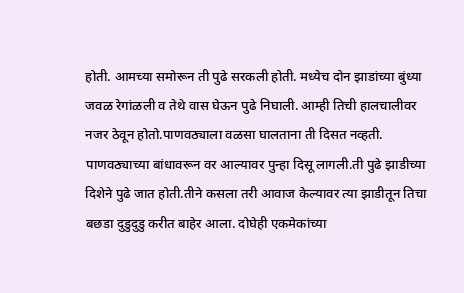होती. आमच्या समोरून ती पुढे सरकली होती. मध्येच दोन झाडांच्या बुंध्या जवळ रेगांळली व तेथे वास घेऊन पुढे निघाली. आम्ही तिची हालचालीवर नजर ठेवून होतो.पाणवठ्याला वळसा घालताना ती दिसत नव्हती. पाणवठ्याच्या बांधावरून वर आल्यावर पुन्हा दिसू लागली.ती पुढे झाडीच्या दिशेने पुढे जात होती.तीने कसला तरी आवाज केल्यावर त्या झाडीतून तिचा बछडा दुडुदुडु करीत बाहेर आला. दोघेही एकमेकांच्या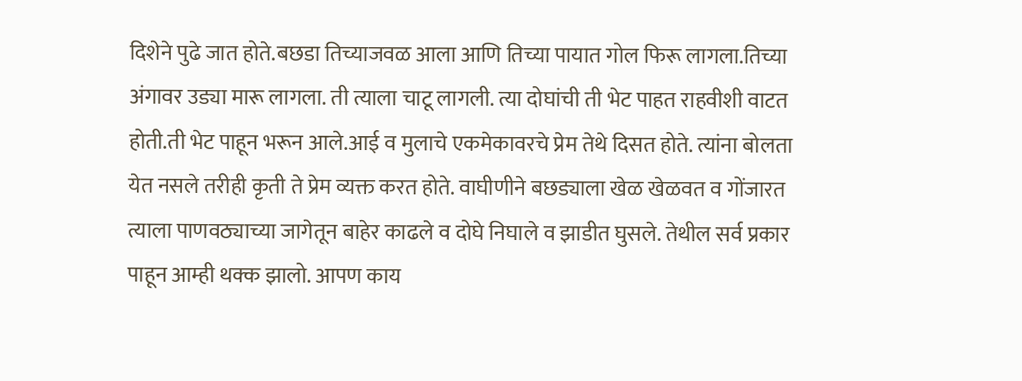दिशेने पुढे जात होते.बछडा तिच्याजवळ आला आणि तिच्या पायात गोल फिरू लागला.तिच्या अंगावर उड्या मारू लागला. ती त्याला चाटू लागली. त्या दोघांची ती भेट पाहत राहवीशी वाटत होती.ती भेट पाहून भरून आले.आई व मुलाचे एकमेकावरचे प्रेम तेथे दिसत होते. त्यांना बोलता येत नसले तरीही कृती ते प्रेम व्यक्त करत होते. वाघीणीने बछड्याला खेळ खेळवत व गोंजारत त्याला पाणवठ्याच्या जागेतून बाहेर काढले व दोघे निघाले व झाडीत घुसले. तेथील सर्व प्रकार पाहून आम्ही थक्क झालो. आपण काय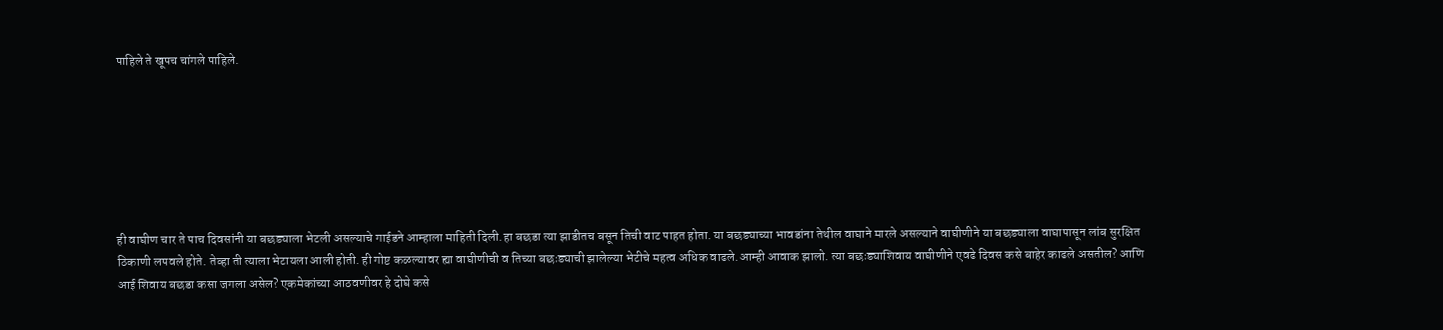पाहिले ते खूपच चांगले पाहिले.







ही वाघीण चार ते पाच दिवसांनी या बछड्याला भेटली असल्याचे गाईडने आम्हाला माहिती दिली.हा बछडा त्या झाडीतच बसून तिची वाट पाहत होता. या बछड्याच्या भावडांना तेथील वाघाने मारले असल्याने वाघीणीने या बछड्याला वाघापासून लांब सुरक्षित ठिकाणी लपवले होते. तेव्हा ती त्याला भेटायला आली होती. ही गोष्ट कळल्यावर ह्या वाघीणीची व तिच्या बछःड्याची झालेल्या भेटीचे महत्व अधिक वाढले.आम्ही आवाक झालो. त्या बछःड्याशिवाय वाघीणीने एवढे दिवस कसे बाहेर काढले असतील? आणि आई शिवाय बछडा कसा जगला असेल? एकमेकांच्या आठवणीवर हे दोघे कसे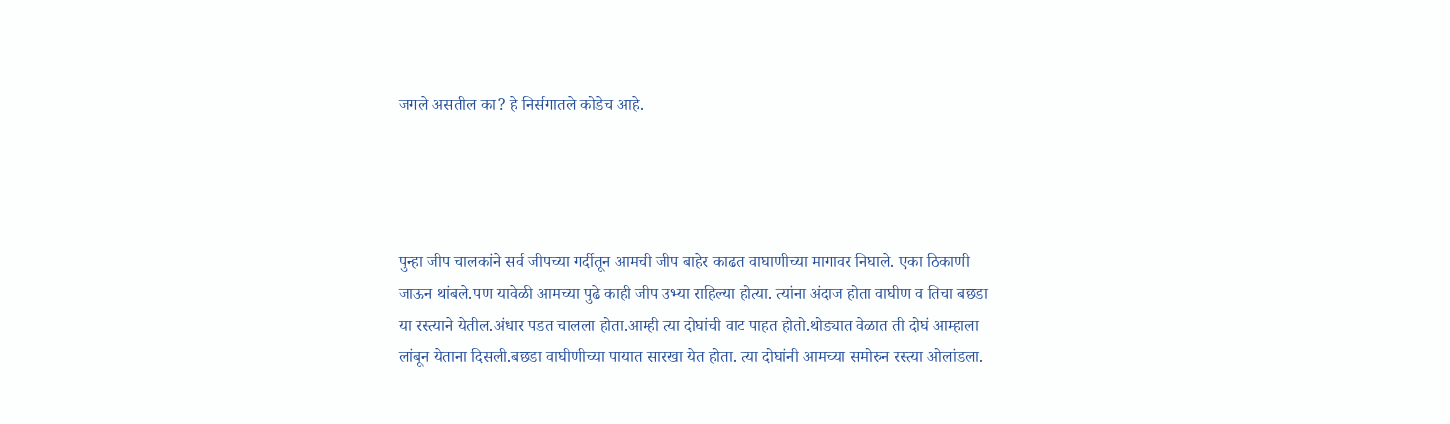जगले असतील का? हे निर्सगातले कोडेच आहे.




पुन्हा जीप चालकांने सर्व जीपच्या गर्दीतून आमची जीप बाहेर काढत वाघाणीच्या मागावर निघाले. एका ठिकाणी जाऊन थांबले.पण यावेळी आमच्या पुढे काही जीप उभ्या राहिल्या होत्या. त्यांना अंदाज होता वाघीण व तिचा बछडा या रस्त्याने येतील.अंधार पडत चालला होता.आम्ही त्या दोघांची वाट पाहत होतो.थोड्यात वेळात ती दोघं आम्हाला लांबून येताना दिसली.बछडा वाघीणीच्या पायात सारखा येत होता. त्या दोघांनी आमच्या समोरुन रस्त्या ओलांडला.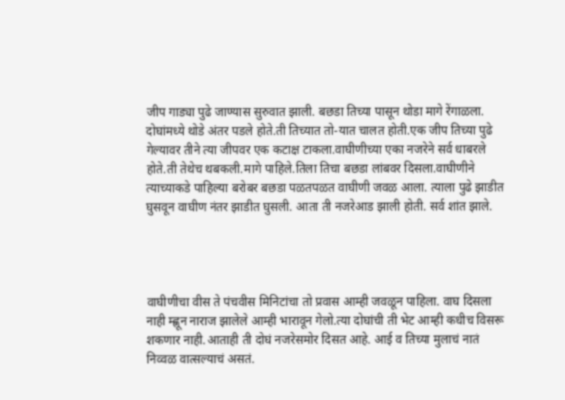जीप गाड्या पुढे जाण्यास सुरुवात झाली. बछडा तिच्या पासून थोडा मागे रेंगाळला. दोघांमध्ये थोडे अंतर पडले होते.ती तिच्यात तो-यात चालत होती.एक जीप तिच्या पुढे गेल्यावर तीने त्या जीपवर एक कटाक्ष टाकला.वाघीणीच्या एका नजरेने सर्व धाबरले होते.ती तेथेच थबकली.मागे पाहिले.तिला तिचा बछडा लांबवर दिसला.वाघीणीने त्याच्याकडे पाहिल्या बरोबर बछडा पळतपळत वाघीणी जवळ आला. त्याला पुढे झाडीत घुसवून वाघीण नंतर झाडीत घुसली. आता ती नजरेआड झाली होती. सर्व शांत झाले.




वाघीणीचा वीस ते पंचवीस मिनिटांचा तो प्रवास आम्ही जवळून पाहिला. वाघ दिसला नाही म्ह्णून नाराज झालेले आम्ही भारावून गेलो.त्या दोघांची ती भेट आम्ही कधीच विसरू शकणार नाही.आताही ती दोघं नजरेसमोर दिसत आहे. आई व तिच्या मुलाचं नातं निव्वळ वात्सल्याचं असतं.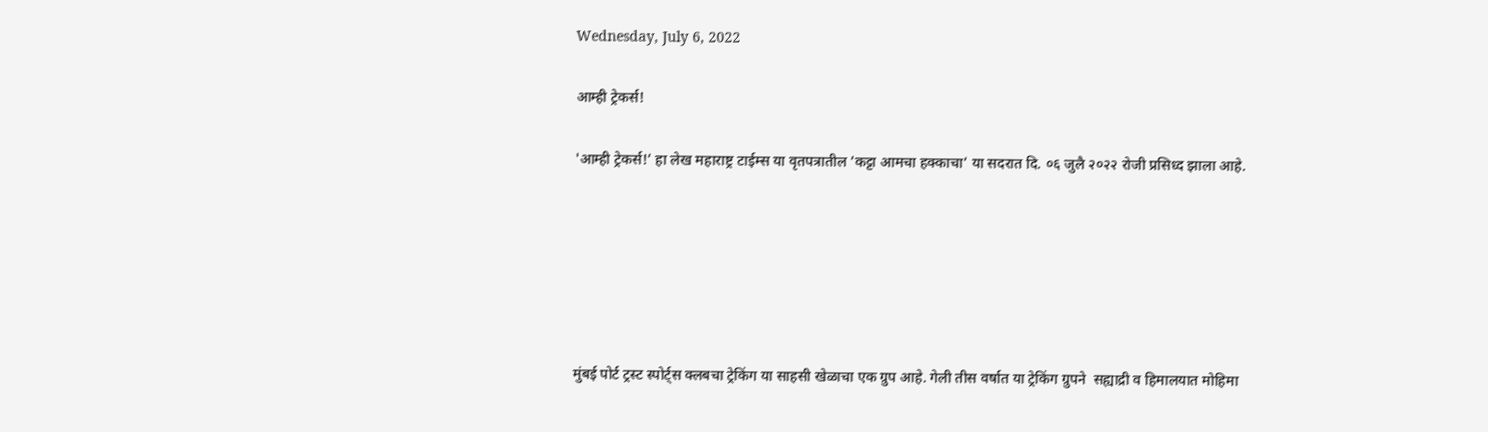Wednesday, July 6, 2022

आम्ही ट्रेकर्स!

'आम्ही ट्रेकर्स!’ हा लेख महाराष्ट्र टाईम्स या वृतपत्रातील ’कट्टा आमचा हक्काचा’ या सदरात दि. ०६ जुलै २०२२ रोजी प्रसिध्द झाला आहे.






मुंबई पोर्ट ट्रस्ट स्पोर्ट्स क्लबचा ट्रेकिंग या साहसी खेळाचा एक ग्रुप आहे. गेली तीस वर्षात या ट्रेकिंग ग्रुपने  सह्याद्री व हिमालयात मोहिमा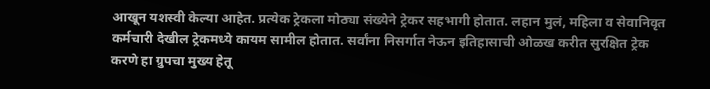आखून यशस्वी केल्या आहेत. प्रत्येक ट्रेकला मोठ्या संख्येने ट्रेकर सहभागी होतात. लहान मुलं, महिला व सेवानिवृत कर्मचारी देखील ट्रेकमध्ये कायम सामील होतात. सर्वांना निसर्गात नेऊन इतिहासाची ओळख करीत सुरक्षित ट्रेक करणे हा ग्रुपचा मुख्य हेतू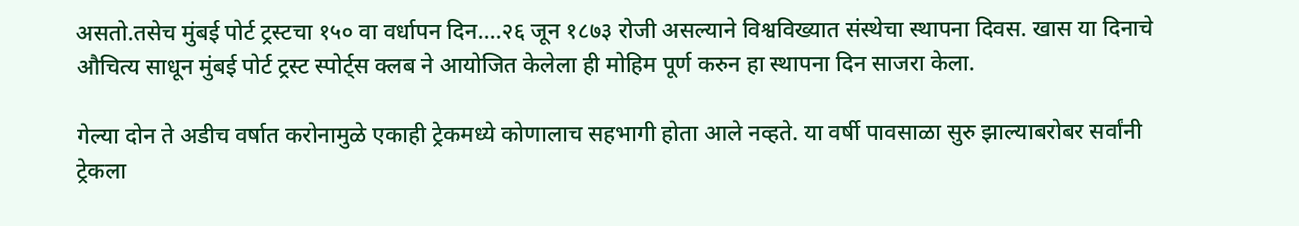असतो.तसेच मुंबई पोर्ट ट्रस्टचा १५० वा वर्धापन दिन....२६ जून १८७३ रोजी असल्याने विश्वविख्यात संस्थेचा स्थापना दिवस. खास या दिनाचे औचित्य साधून मुंबई पोर्ट ट्रस्ट स्पोर्ट्स क्लब ने आयोजित केलेला ही मोहिम पूर्ण करुन हा स्थापना दिन साजरा केला.

गेल्या दोन ते अडीच वर्षात करोनामुळे एकाही ट्रेकमध्ये कोणालाच सहभागी होता आले नव्हते. या वर्षी पावसाळा सुरु झाल्याबरोबर सर्वांनी ट्रेकला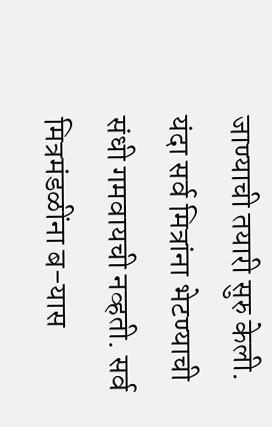जाण्याची तयारी सुरु केली. यंदा सर्व मित्रांना भेटण्याची संधी गमवायची नव्हती. सर्व मित्रमंडळींना ब-यास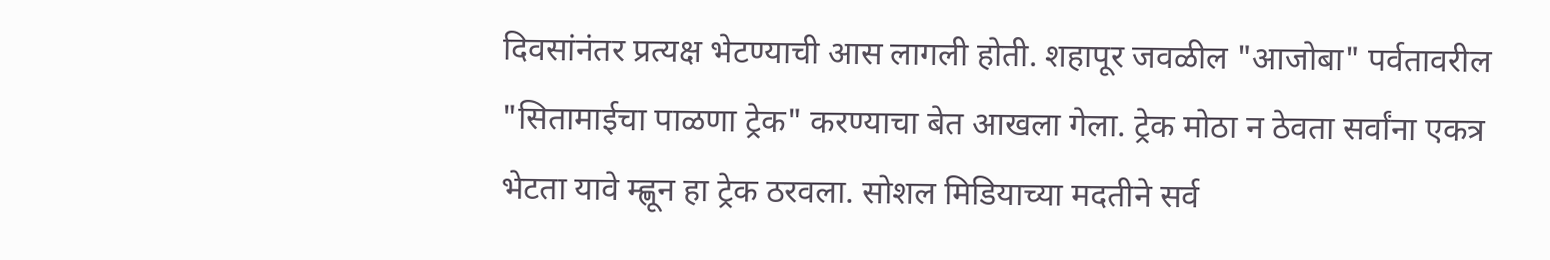दिवसांनंतर प्रत्यक्ष भेटण्याची आस लागली होती. शहापूर जवळील "आजोबा" पर्वतावरील "सितामाईचा पाळणा ट्रेक" करण्याचा बेत आखला गेला. ट्रेक मोठा न ठेवता सर्वांना एकत्र भेटता यावे म्ह्णून हा ट्रेक ठरवला. सोशल मिडियाच्या मदतीने सर्व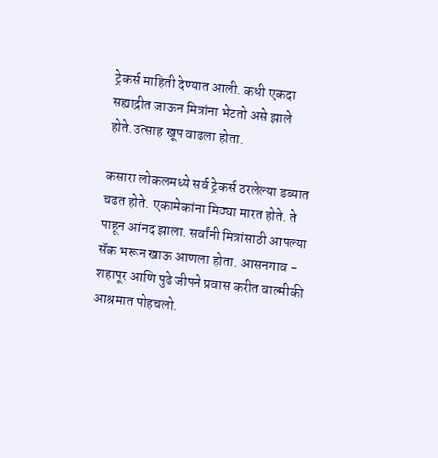ट्रेकर्स माहिती देण्यात आली. कधी एकदा सह्याद्रीत जाऊन मित्रांना भेटतो असे झाले होते.उत्साह खूप वाढला होता.

कसारा लोकलमध्ये सर्व ट्रेकर्स ठरलेल्या डब्यात चढत होते. एकामेकांना मिठ्या मारत होते. ते पाहून आंनद झाला. सर्वांनी मित्रांसाठी आपल्या सॅक भरून खाऊ आणला होता. आसनगाव - शहापूर आणि पुढे जीपने प्रवास करीत वाल्मीकी आश्रमात पोहचलो.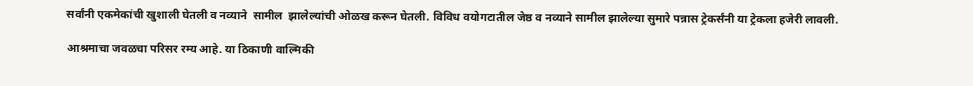सर्वांनी एकमेकांची खुशाली घेतली व नव्याने  सामील  झालेल्यांची ओळख करून घेतली. विविध वयोगटातील जेष्ठ व नव्याने सामील झालेल्या सुमारे पन्नास ट्रेकर्संनी या ट्रेकला हजेरी लावली.

आश्रमाचा जवळचा परिसर रम्य आहे. या ठिकाणी वाल्मिकी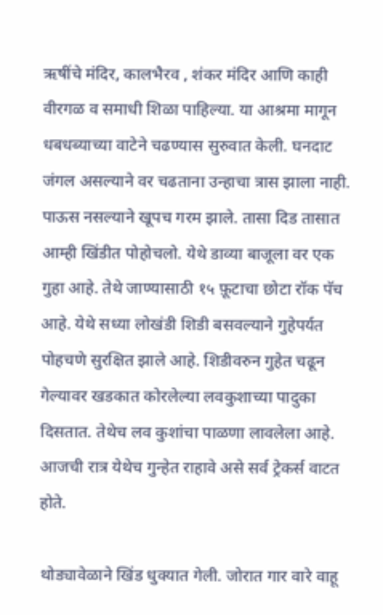ऋषींचे मंदिर, कालभैरव , शंकर मंदिर आणि काही वीरगळ व समाधी शिळा पाहिल्या. या आश्रमा मागून धबधब्याच्या वाटेने चढण्यास सुरुवात केली. घनदाट  जंगल असल्याने वर चढताना उन्हाचा त्रास झाला नाही. पाऊस नसल्याने खूपच गरम झाले. तासा दिड तासात आम्ही खिंडीत पोहोचलो. येथे डाव्या बाजूला वर एक गुहा आहे. तेथे जाण्यासाठी १५ फ़ूटाचा छोटा रॉक पॅच आहे. येथे सध्या लोखंडी शिडी बसवल्याने गुहेपर्यत पोहचणे सुरक्षित झाले आहे. शिडीवरुन गुहेत चढून गेल्यावर खडकात कोरलेल्या लवकुशाच्या पादुका दिसतात. तेथेच लव कुशांचा पाळणा लावलेला आहे. आजची रात्र येथेच गुन्हेत राहावे असे सर्व ट्रेकर्स वाटत होते.

थोड्यावेळाने खिंड धुक्यात गेली. जोरात गार वारे वाहू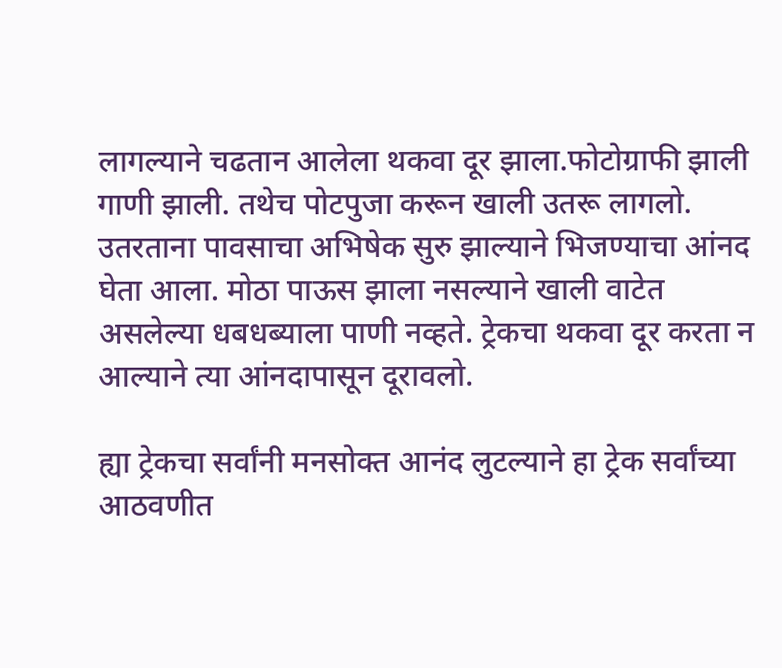लागल्याने चढतान आलेला थकवा दूर झाला.फोटोग्राफी झाली गाणी झाली. तथेच पोटपुजा करून खाली उतरू लागलो. उतरताना पावसाचा अभिषेक सुरु झाल्याने भिजण्याचा आंनद घेता आला. मोठा पाऊस झाला नसल्याने खाली वाटेत असलेल्या धबधब्याला पाणी नव्हते. ट्रेकचा थकवा दूर करता न आल्याने त्या आंनदापासून दूरावलो.

ह्या ट्रेकचा सर्वांनी मनसोक्त आनंद लुटल्याने हा ट्रेक सर्वांच्या आठवणीत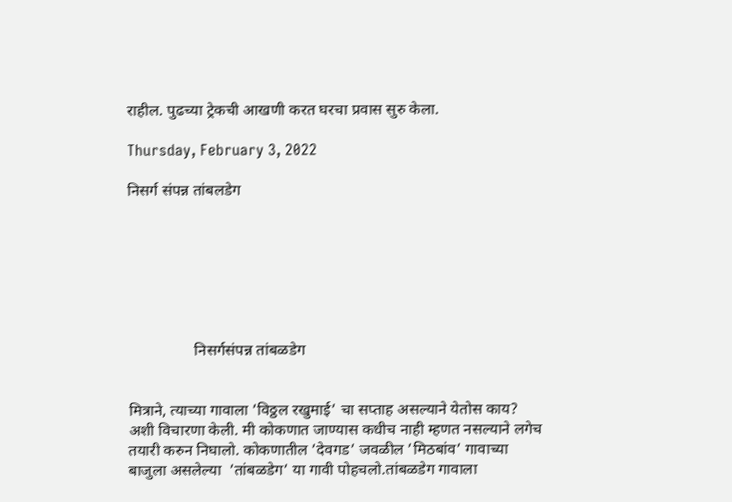राहील. पुढच्या ट्रेकची आखणी करत घरचा प्रवास सुरु केला.

Thursday, February 3, 2022

निसर्ग संपन्न तांबलडेग







                 निसर्गसंपन्न तांबळडेग


मित्राने, त्याच्या गावाला ’विठ्ठल रखुमाई’ चा सप्ताह असल्याने येतोस काय? अशी विचारणा केली. मी कोकणात जाण्यास कधीच नाही म्हणत नसल्याने लगेच तयारी करुन निघालो. कोकणातील ’देवगड’ जवळील ’मिठबांव’ गावाच्या बाजुला असलेल्या  ’तांबळडेग’ या गावी पोहचलो.तांबळडेग गावाला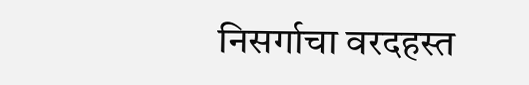निसर्गाचा वरदहस्त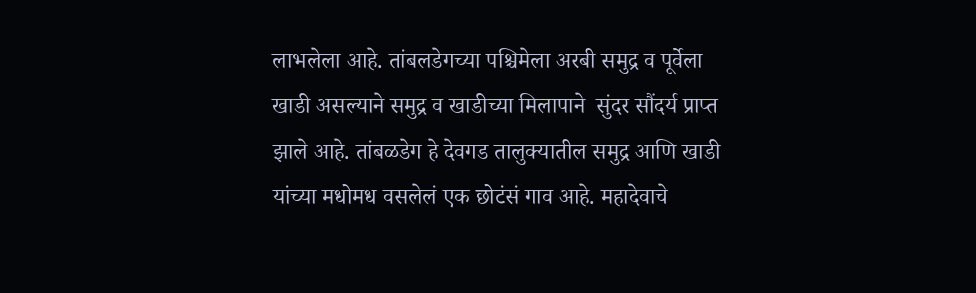लाभलेला आहे. तांबलडेगच्या पश्चिमेला अरबी समुद्र व पूर्वेला खाडी असल्याने समुद्र व खाडीच्या मिलापाने  सुंदर सौंदर्य प्राप्त झाले आहे. तांबळडेग हे देवगड तालुक्यातील समुद्र आणि खाडी यांच्या मधोमध वसलेलं एक छोटंसं गाव आहे. महादेवाचे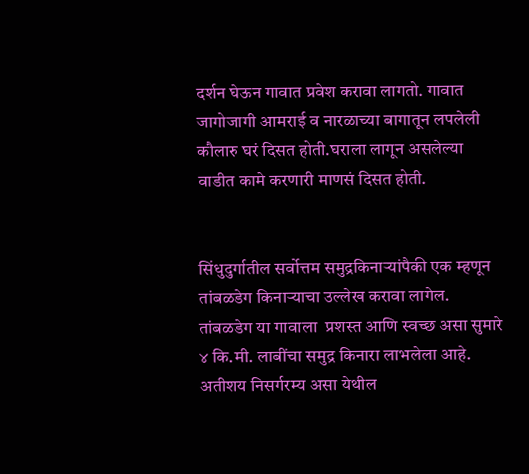दर्शन घेऊन गावात प्रवेश करावा लागतो. गावात जागोजागी आमराई व नारळाच्या बागातून लपलेली कौलारु घरं दिसत होती.घराला लागून असलेल्या वाडीत कामे करणारी माणसं दिसत होती.


सिंधुदुर्गातील सर्वोत्तम समुद्रकिनाऱ्यांपैकी एक म्हणून तांबळडेग किनाऱ्याचा उल्लेख करावा लागेल. तांबळडेग या गावाला  प्रशस्त आणि स्वच्छ असा सुमारे ४ कि.मी. लाबींचा समुद्र किनारा लाभलेला आहे. अतीशय निसर्गरम्य असा येथील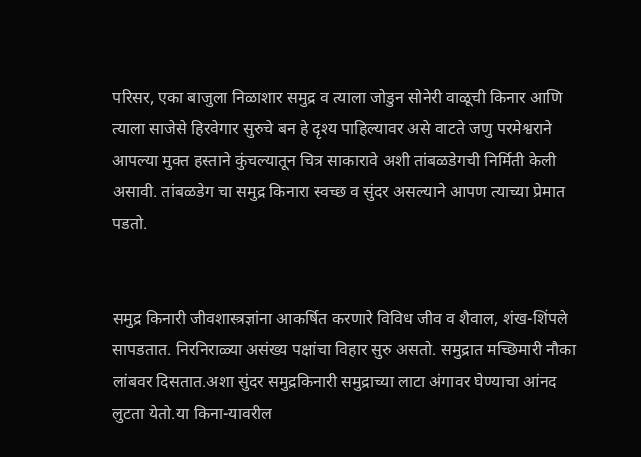परिसर, एका बाजुला निळाशार समुद्र व त्याला जोडुन सोनेरी वाळूची किनार आणि त्याला साजेसे हिरवेगार सुरुचे बन हे दृश्य पाहिल्यावर असे वाटते जणु परमेश्वराने आपल्या मुक्त हस्ताने कुंचल्यातून चित्र साकारावे अशी तांबळडेगची निर्मिती केली असावी. तांबळडेग चा समुद्र किनारा स्वच्छ व सुंदर असल्याने आपण त्याच्या प्रेमात पडतो.


समुद्र किनारी जीवशास्त्रज्ञांना आकर्षित करणारे विविध जीव व शैवाल, शंख-शिंपले सापडतात. निरनिराळ्या असंख्य पक्षांचा विहार सुरु असतो. समुद्रात मच्छिमारी नौका लांबवर दिसतात.अशा सुंदर समुद्रकिनारी समुद्राच्या लाटा अंगावर घेण्याचा आंनद लुटता येतो.या किना-यावरील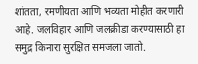शांतता, रमणीयता आणि भव्यता मोहीत करणारी आहे. जलविहार आणि जलक्रीडा करण्यासाठी हा समुद्र किनारा सुरक्षित समजला जातो.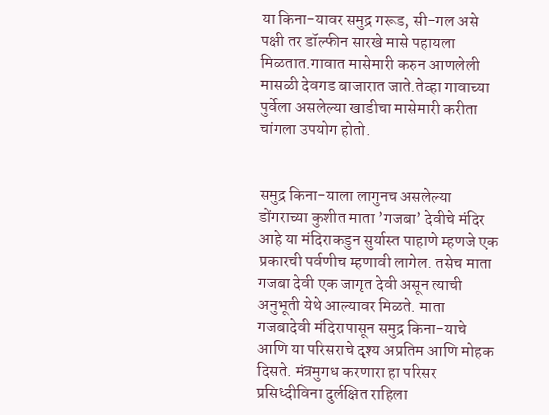या किना-यावर समुद्र गरूड, सी-गल असे पक्षी तर डॉल्फीन सारखे मासे पहायला मिळतात.गावात मासेमारी करुन आणलेली मासळी देवगड बाजारात जाते.तेव्हा गावाच्या पुर्वेला असलेल्या खाडीचा मासेमारी करीता चांगला उपयोग होतो.


समुद्र किना-याला लागुनच असलेल्या डोंगराच्या कुशीत माता ’गजबा’ देवीचे मंदिर आहे या मंदिराकडुन सुर्यास्त पाहाणे म्हणजे एक प्रकारची पर्वणीच म्हणावी लागेल. तसेच माता गजबा देवी एक जागृत देवी असून त्याची अनुभूती येथे आल्यावर मिळते. माता गजबादेवी मंदिरापासून समुद्र किना-याचे आणि या परिसराचे दृश्य अप्रतिम आणि मोहक दिसते. मंत्रमुगध करणारा हा परिसर प्रसिध्दीविना दुर्लक्षित राहिला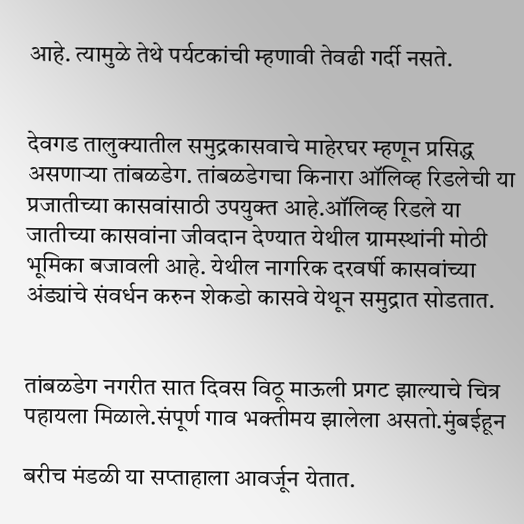आहे. त्यामुळे तेथे पर्यटकांची म्हणावी तेवढी गर्दी नसते.


देवगड तालुक्यातील समुद्रकासवाचे माहेरघर म्हणून प्रसिद्ध असणाऱ्या तांबळडेग. तांबळडेगचा किनारा ऑलिव्ह रिडलेची या प्रजातीच्या कासवांसाठी उपयुक्त आहे.ऑलिव्ह रिडले या जातीच्या कासवांना जीवदान देण्यात येथील ग्रामस्थांनी मोठी भूमिका बजावली आहे. येथील नागरिक दरवर्षी कासवांच्या अंड्यांचे संवर्धन करुन शेकडो कासवे येथून समुद्रात सोडतात.


तांबळडेग नगरीत सात दिवस विठू माऊली प्रगट झाल्याचे चित्र पहायला मिळाले.संपूर्ण गाव भक्तीमय झालेला असतो.मुंबईहून

बरीच मंडळी या सप्ताहाला आवर्जून येतात.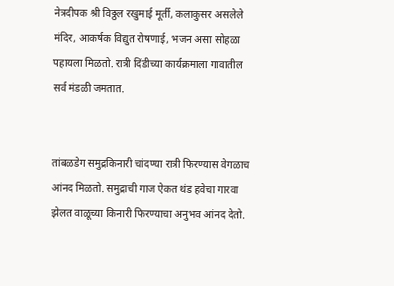नेत्रदीपक श्री विठ्ठल रखुमाई मूर्ती, कलाकुसर असलेले मंदिर, आकर्षक विद्युत रोषणाई, भजन असा सोहळा पहायला मिळतो. रात्री दिंडीच्या कार्यक्रमाला गावातील सर्व मंडळी जमतात.


तांबळडेग समुद्रकिनारी चांदण्या रात्री फिरण्यास वेगळाच आंनद मिळतो. समुद्राची गाज ऐकत थंड हवेचा गारवा झेलत वाळूच्या किनारी फिरण्याचा अनुभव आंनद देतो.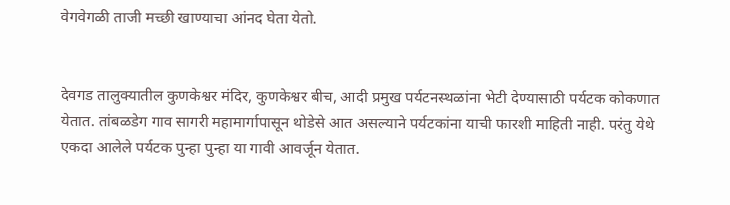वेगवेगळी ताजी मच्छी खाण्याचा आंनद घेता येतो.


देवगड तालुक्यातील कुणकेश्वर मंदिर, कुणकेश्वर बीच, आदी प्रमुख पर्यटनस्थळांना भेटी देण्यासाठी पर्यटक कोकणात येतात. तांबळडेग गाव सागरी महामार्गापासून थोडेसे आत असल्याने पर्यटकांना याची फारशी माहिती नाही. परंतु येथे एकदा आलेले पर्यटक पुन्हा पुन्हा या गावी आवर्जून येतात.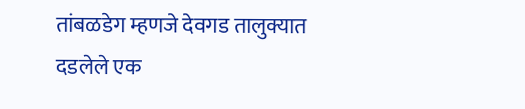तांबळडेग म्हणजे देवगड तालुक्यात दडलेले एक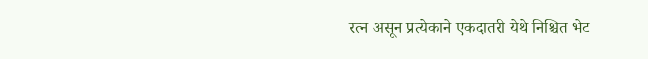रत्न असून प्रत्येकाने एकदातरी येथे निश्चित भेट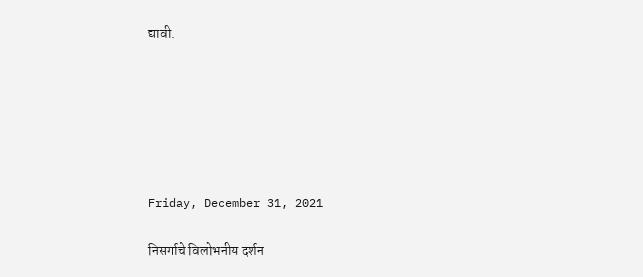द्यावी.






Friday, December 31, 2021

निसर्गाचे विलोभनीय दर्शन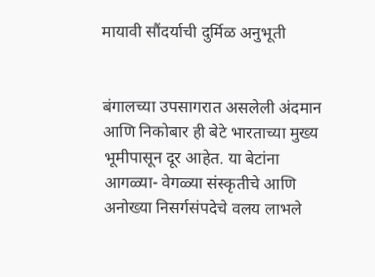मायावी सौंदर्याची दुर्मिळ अनुभूती


बंगालच्या उपसागरात असलेली अंदमान आणि निकोबार ही बेटे भारताच्या मुख्य भूमीपासून दूर आहेत. या बेटांना आगळ्या- वेगळ्या संस्कृतीचे आणि अनोख्या निसर्गसंपदेचे वलय लाभले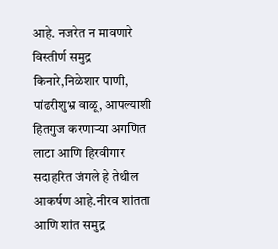आहे. नजरेत न मावणारे विस्तीर्ण समुद्र किनारे,निळेशार पाणी, पांढरीशुभ्र वाळू, आपल्याशी हितगुज करणाऱ्या अगणित लाटा आणि हिरवीगार सदाहरित जंगले हे तेथील आकर्षण आहे.नीरव शांतता आणि शांत समुद्र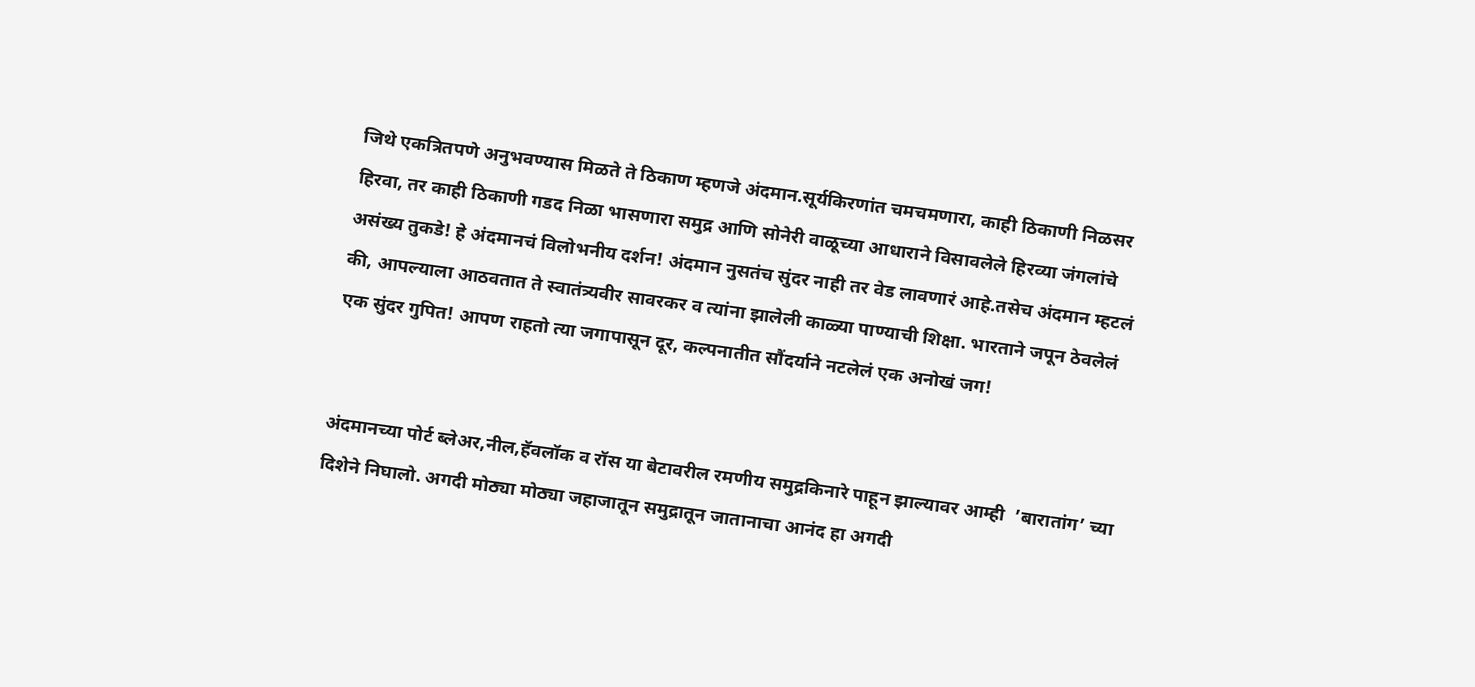जिथे एकत्रितपणे अनुभवण्यास मिळते ते ठिकाण म्हणजे अंदमान.सूर्यकिरणांत चमचमणारा, काही ठिकाणी निळसर हिरवा, तर काही ठिकाणी गडद निळा भासणारा समुद्र आणि सोनेरी वाळूच्या आधाराने विसावलेले हिरव्या जंगलांचे असंख्य तुकडे! हे अंदमानचं विलोभनीय दर्शन! अंदमान नुसतंच सुंदर नाही तर वेड लावणारं आहे.तसेच अंदमान म्हटलं की, आपल्याला आठवतात ते स्वातंत्र्यवीर सावरकर व त्यांना झालेली काळ्या पाण्याची शिक्षा. भारताने जपून ठेवलेलं एक सुंदर गुपित! आपण राहतो त्या जगापासून दूर, कल्पनातीत सौंदर्याने नटलेलं एक अनोखं जग!


अंदमानच्या पोर्ट ब्लेअर,नील,हॅवलॉक व रॉस या बेटावरील रमणीय समुद्रकिनारे पाहून झाल्यावर आम्ही  ’बारातांग’ च्या दिशेने निघालो. अगदी मोठ्या मोठ्या जहाजातून समुद्रातून जातानाचा आनंद हा अगदी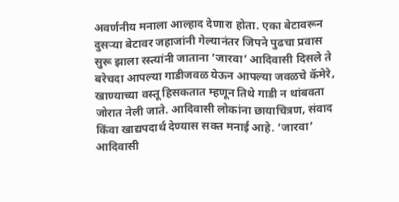अवर्णनीय मनाला आल्हाद देणारा होता. एका बेटावरून दुसऱ्या बेटावर जहाजांनी गेल्यानंतर जिपने पुढचा प्रवास सुरू झाला रस्त्यांनी जाताना ’जारवा’ आदिवासी दिसले ते बरेचदा आपल्या गाडीजवळ येऊन आपल्या जवळचे कॅमेरे, खाण्याच्या वस्तू हिसकतात म्हणून तिथे गाडी न थांबवता जोरात नेली जाते. आदिवासी लोकांना छायाचित्रण, संवाद किंवा खाद्यपदार्थ देण्यास सक्त मनाई आहे. ’जारवा’ आदिवासी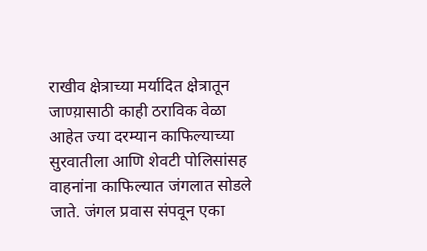राखीव क्षेत्राच्या मर्यादित क्षेत्रातून जाण्य़ासाठी काही ठराविक वेळा आहेत ज्या दरम्यान काफिल्याच्या सुरवातीला आणि शेवटी पोलिसांसह वाहनांना काफिल्यात जंगलात सोडले जाते. जंगल प्रवास संपवून एका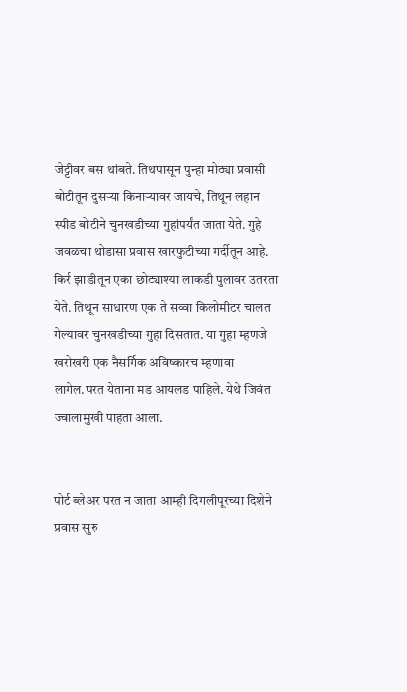जेट्टीवर बस थांबते. तिथपासून पुन्हा मोठ्या प्रवासी बोटीतून दुसऱ्या किनाऱ्यावर जायचे, तिथून लहान स्पीड बोटीने चुनखडीच्या गुहांपर्यंत जाता येते. गुहे जवळचा थोडासा प्रवास खारफुटीच्या गर्दीतून आहे. किर्र झाडीतून एका छोट्याश्या लाकडी पुलावर उतरता येते. तिथून साधारण एक ते सव्वा किलोमीटर चालत गेल्यावर चुनखडीच्या गुहा दिसतात. या गुहा म्हणजे खरोखरी एक नैसर्गिक अविष्कारच म्हणावा लागेल.परत येताना मड आयलड पाहिले. येथे जिवंत ज्वालामुखी पाहता आला.


पोर्ट ब्लेअर परत न जाता आम्ही दिगलीपूरच्या दिशेने प्रवास सुरु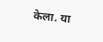केला. या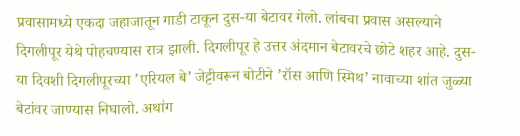प्रवासामध्ये एकदा जहाजातून गाडी टाकून दुस-या बेटावर गेलो. लांबचा प्रवास असल्याने दिगलीपूर येथे पोहचण्यास रात्र झाली. दिगलीपूर हे उत्तर अंदमान बेटावरचे छोटे शहर आहे. दुस-या दिवशी दिगलीपूरच्या ’एरियल बे’ जेट्टीवरून बोटीने ’रॉस आणि स्मिथ’ नावाच्या शांत जुळ्या बेटांवर जाण्यास निघालो. अथांग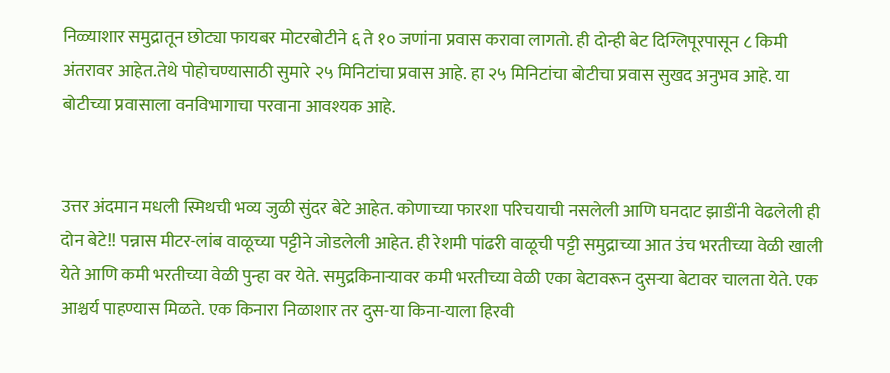निळ्याशार समुद्रातून छोट्या फायबर मोटरबोटीने ६ ते १० जणांना प्रवास करावा लागतो. ही दोन्ही बेट दिग्लिपूरपासून ८ किमी अंतरावर आहेत.तेथे पोहोचण्यासाठी सुमारे २५ मिनिटांचा प्रवास आहे. हा २५ मिनिटांचा बोटीचा प्रवास सुखद अनुभव आहे. या बोटीच्या प्रवासाला वनविभागाचा परवाना आवश्यक आहे.


उत्तर अंदमान मधली स्मिथची भव्य जुळी सुंदर बेटे आहेत. कोणाच्या फारशा परिचयाची नसलेली आणि घनदाट झाडींनी वेढलेली ही दोन बेटे!! पन्नास मीटर-लांब वाळूच्या पट्टीने जोडलेली आहेत. ही रेशमी पांढरी वाळूची पट्टी समुद्राच्या आत उंच भरतीच्या वेळी खाली येते आणि कमी भरतीच्या वेळी पुन्हा वर येते. समुद्रकिनाऱ्यावर कमी भरतीच्या वेळी एका बेटावरून दुसऱ्या बेटावर चालता येते. एक आश्चर्य पाहण्यास मिळते. एक किनारा निळाशार तर दुस-या किना-याला हिरवी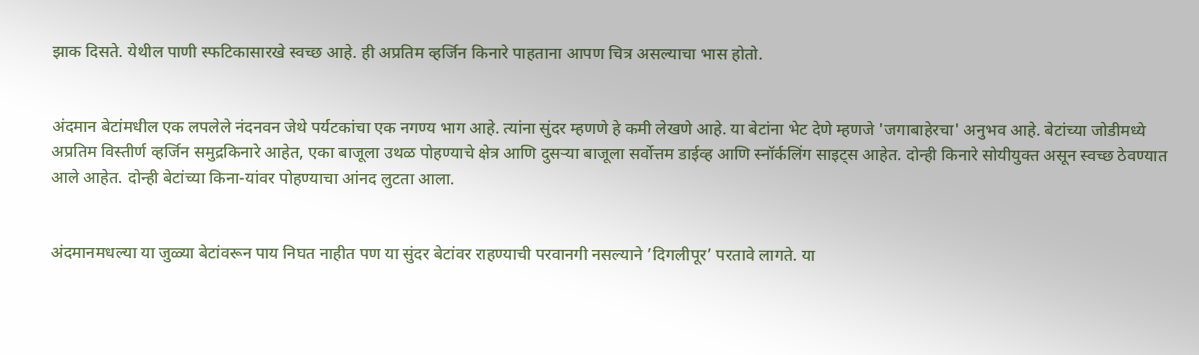झाक दिसते. येथील पाणी स्फटिकासारखे स्वच्छ आहे. ही अप्रतिम व्हर्जिन किनारे पाहताना आपण चित्र असल्याचा भास होतो.


अंदमान बेटांमधील एक लपलेले नंदनवन जेथे पर्यटकांचा एक नगण्य भाग आहे. त्यांना सुंदर म्हणणे हे कमी लेखणे आहे. या बेटांना भेट देणे म्हणजे 'जगाबाहेरचा' अनुभव आहे. बेटांच्या जोडीमध्ये अप्रतिम विस्तीर्ण व्हर्जिन समुद्रकिनारे आहेत, एका बाजूला उथळ पोहण्याचे क्षेत्र आणि दुसऱ्या बाजूला सर्वोत्तम डाईव्ह आणि स्नॉर्कलिंग साइट्स आहेत. दोन्ही किनारे सोयीयुक्त असून स्वच्छ ठेवण्यात आले आहेत. दोन्ही बेटांच्या किना-यांवर पोहण्याचा आंनद लुटता आला.


अंदमानमधल्या या जुळ्या बेटांवरून पाय निघत नाहीत पण या सुंदर बेटांवर राहण्याची परवानगी नसल्याने ’दिगलीपूर’ परतावे लागते. या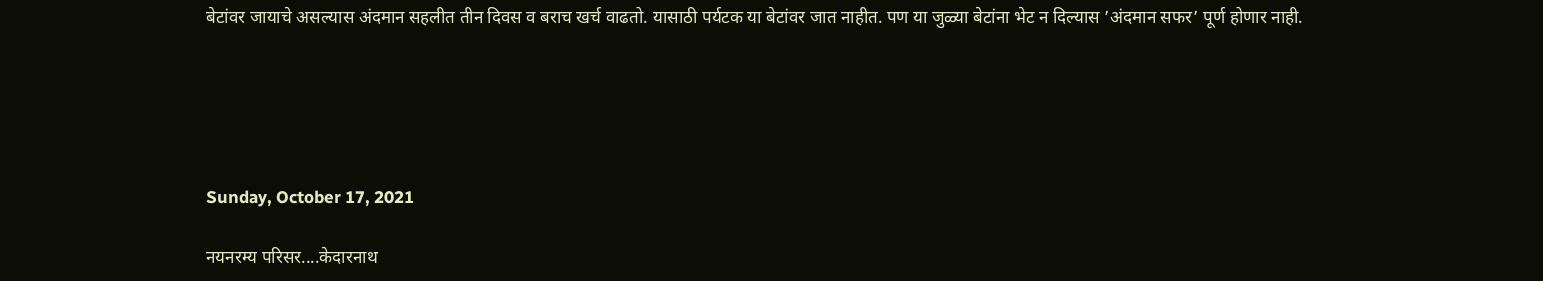बेटांवर जायाचे असल्यास अंदमान सहलीत तीन दिवस व बराच खर्च वाढतो. यासाठी पर्यटक या बेटांवर जात नाहीत. पण या जुळ्या बेटांना भेट न दिल्यास ’अंदमान सफर’ पूर्ण होणार नाही.





Sunday, October 17, 2021

नयनरम्य परिसर....केदारनाथ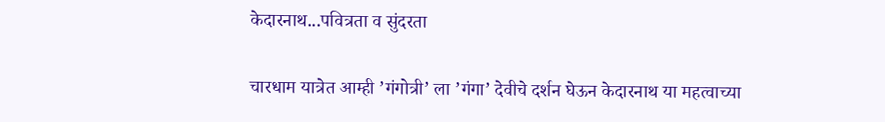केदारनाथ...पवित्रता व सुंदरता

चारधाम यात्रेत आम्ही ’गंगोत्री’ ला ’गंगा’ देवीचे दर्शन घेऊन केदारनाथ या महत्वाच्या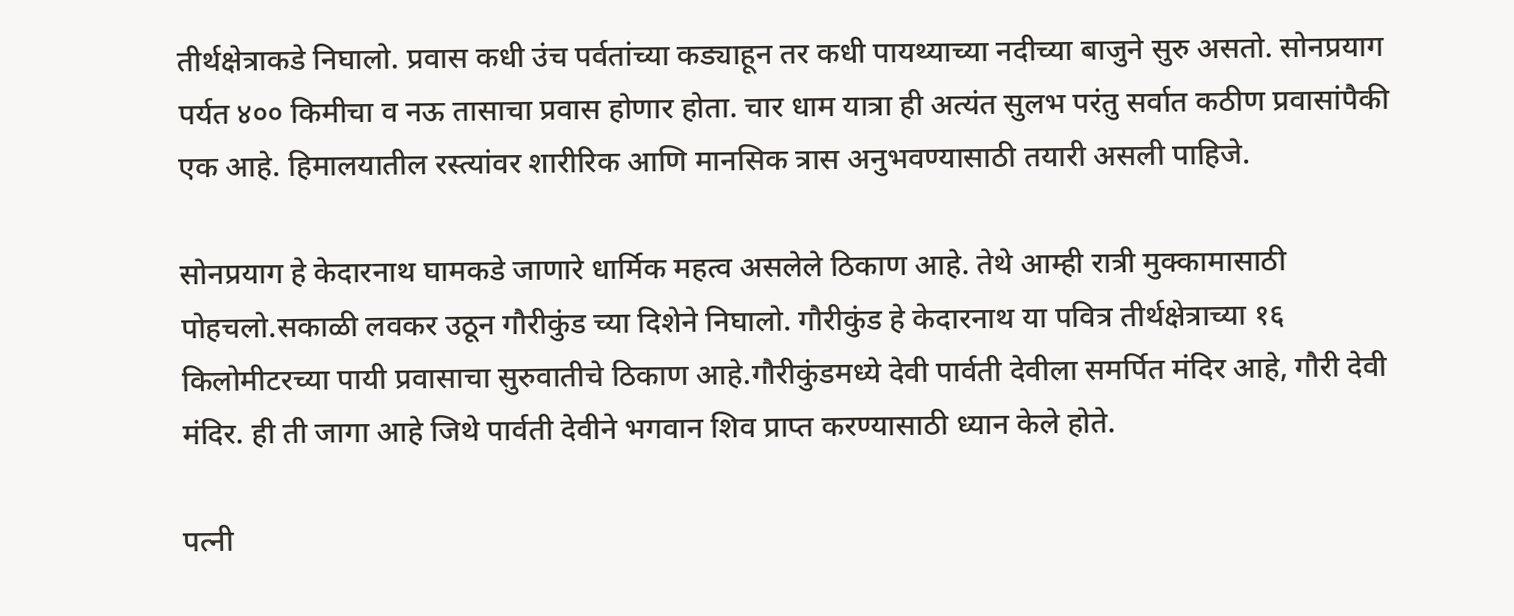तीर्थक्षेत्राकडे निघालो. प्रवास कधी उंच पर्वतांच्या कड्याहून तर कधी पायथ्याच्या नदीच्या बाजुने सुरु असतो. सोनप्रयाग पर्यत ४०० किमीचा व नऊ तासाचा प्रवास होणार होता. चार धाम यात्रा ही अत्यंत सुलभ परंतु सर्वात कठीण प्रवासांपैकी एक आहे. हिमालयातील रस्त्यांवर शारीरिक आणि मानसिक त्रास अनुभवण्यासाठी तयारी असली पाहिजे.

सोनप्रयाग हे केदारनाथ घामकडे जाणारे धार्मिक महत्व असलेले ठिकाण आहे. तेथे आम्ही रात्री मुक्कामासाठी पोहचलो.सकाळी लवकर उठून गौरीकुंड च्या दिशेने निघालो. गौरीकुंड हे केदारनाथ या पवित्र तीर्थक्षेत्राच्या १६ किलोमीटरच्या पायी प्रवासाचा सुरुवातीचे ठिकाण आहे.गौरीकुंडमध्ये देवी पार्वती देवीला समर्पित मंदिर आहे, गौरी देवी मंदिर. ही ती जागा आहे जिथे पार्वती देवीने भगवान शिव प्राप्त करण्यासाठी ध्यान केले होते.

पत्नी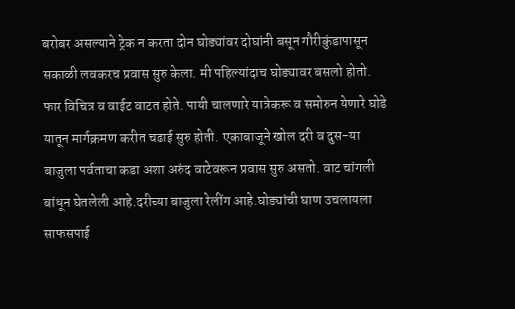बरोबर असल्याने ट्रेक न करता दोन घोड्यांवर दोघांनी बसून गौरीकुंडापासून सकाळी लवकरच प्रवास सुरु केला. मी पहिल्यांदाच घोड्यावर बसलो होतो. फार विचित्र व वाईट वाटत होते. पायी चालणारे यात्रेकरू व समोरुन येणारे घोडे यातून मार्गक्रमण करीत चढाई सुरु होती. एकाबाजूने खोल दरी व दुस-या बाजुला पर्वताचा कडा अशा अरुंद वाटेवरून प्रवास सुरु असतो. वाट चांगली बांधून घेतलेली आहे.दरीच्या बाजुला रेलींग आहे.घोड्यांची घाण उचलायला साफसपाई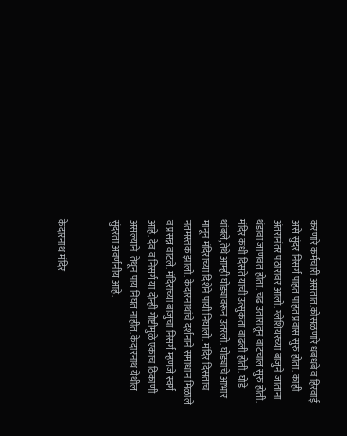करणारे कर्मचारी असतात.कोसळणारे धबधबे व हिरवाई असे सुंदर निसर्ग पाहत पाहत प्रवास सुरु होता. काही अंतरानंतर पठारावर आलो. ग्लेशियरच्या बाजुने जाताना थंडावा जाणवत होता. चढ उतारातून वाटचाल सुरु होती. मंदिर कधी दिसते याची उत्सुकता वाढली होती. घोडे थांबले,तेथे आम्ही घोड्यावरून उतरलो. घोड्याचे आभार मानून मंदिराच्या दिशेने पायी निघालो. मंदिर दिसताच नतमस्तक झालो. केदारनाथांचे दर्शनाने समाधान मिळाले व प्रसन्न वाटले. मंदिराच्या बाजुचा निसर्ग म्हणजे स्वर्ग आहे. देव व निसर्ग या दोन्ही गोष्टीमुळे एकाच ठिकाणी असल्याने  तेथून पाय निघत नाहीत. केदारनाथ येथील सुंदरता अवर्णनीय आहे.


केदारनाथ मंदिर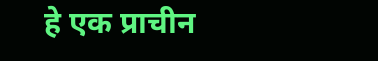हे एक प्राचीन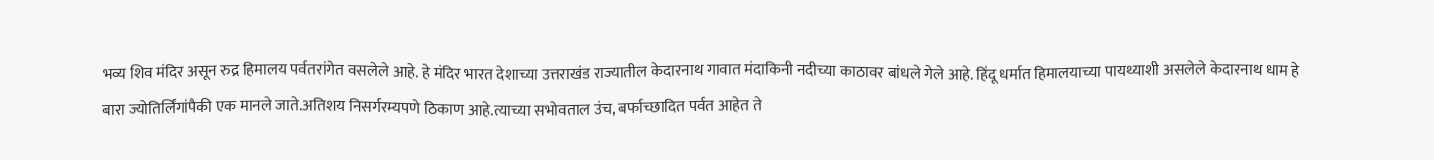भव्य शिव मंदिर असून रुद्र हिमालय पर्वतरांगेत वसलेले आहे. हे मंदिर भारत देशाच्या उत्तराखंड राज्यातील केदारनाथ गावात मंदाकिनी नदीच्या काठावर बांधले गेले आहे. हिंदू धर्मात हिमालयाच्या पायथ्याशी असलेले केदारनाथ धाम हे बारा ज्योतिर्लिंगांपैकी एक मानले जाते.अतिशय निसर्गरम्यपणे ठिकाण आहे.त्याच्या सभोवताल उंच, बर्फाच्छादित पर्वत आहेत ते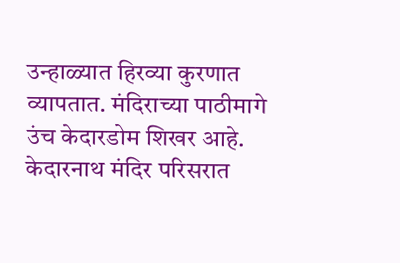उन्हाळ्यात हिरव्या कुरणात व्यापतात. मंदिराच्या पाठीमागे उंच केदारडोम शिखर आहे. केदारनाथ मंदिर परिसरात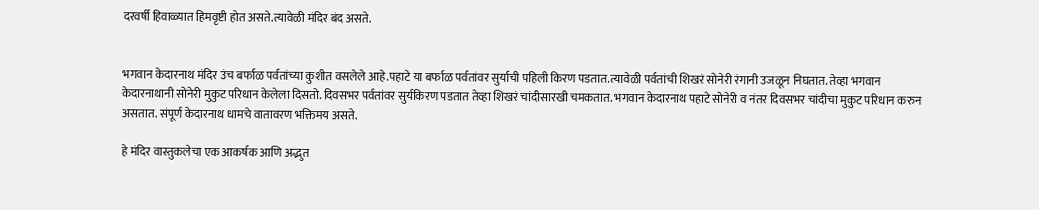दरवर्षी हिवाळ्यात हिमवृष्टी होत असते.त्यावेळी मंदिर बंद असते.


भगवान केदारनाथ मंदिर उंच बर्फाळ पर्वतांच्या कुशीत वसलेले आहे.पहाटे या बर्फाळ पर्वतांवर सुर्याची पहिली किरण पडतात.त्यावेळी पर्वतांची शिखरं सोनेरी रंगानी उजळून निघतात. तेव्हा भगवान केदारनाथानी सोनेरी मुकुट परिधान केलेला दिसतो. दिवसभर पर्वतांवर सुर्यकिरण पडतात तेव्हा शिखरं चांदीसारखी चमकतात. भगवान केदारनाथ पहाटे सोनेरी व नंतर दिवसभर चांदीचा मुकुट परिधान करुन असतात. संपूर्ण केदारनाथ धामचे वातावरण भक्तिमय असते.

हे मंदिर वास्तुकलेचा एक आकर्षक आणि अद्भुत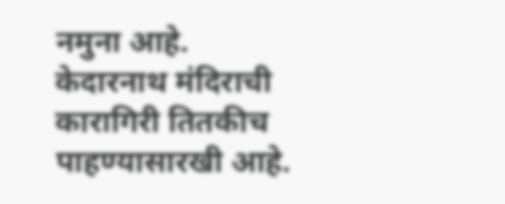नमुना आहे. केदारनाथ मंदिराची कारागिरी तितकीच पाहण्यासारखी आहे.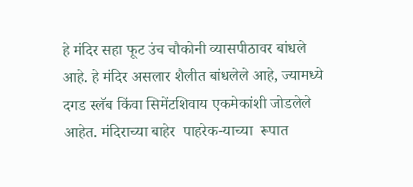हे मंदिर सहा फूट उंच चौकोनी व्यासपीठावर बांधले आहे. हे मंदिर असलार शैलीत बांधलेले आहे, ज्यामध्ये दगड स्लॅब किंवा सिमेंटशिवाय एकमेकांशी जोडलेले आहेत. मंदिराच्या बाहेर  पाहरेक-याच्या  रूपात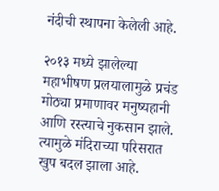नंदीची स्थापना केलेली आहे.

२०१३ मध्ये झालेल्या महाभीषण प्रलयालामुळे प्रचंड मोठ्या प्रमाणावर मनुष्यहानी आणि रस्त्याचे नुकसान झाले. त्यामुळे मंदिराच्या परिसरात खुप बदल झाला आहे.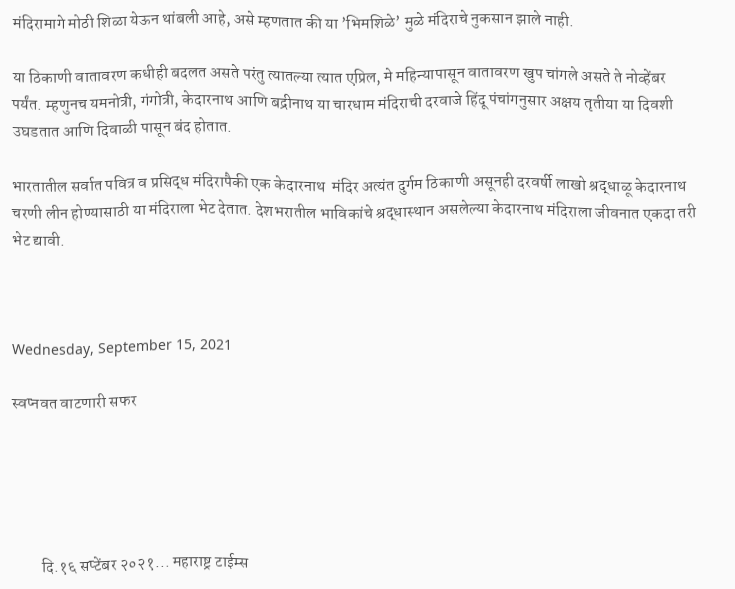मंदिरामागे मोठी शिळा येऊन थांबली आहे, असे म्हणतात की या ’भिमशिळे’ मुळे मंदिराचे नुकसान झाले नाही.

या ठिकाणी वातावरण कधीही बदलत असते परंतु त्यातल्या त्यात एप्रिल, मे महिन्यापासून वातावरण खुप चांगले असते ते नोव्हेंबर पर्यंत. म्हणुनच यमनोत्री, गंगोत्री, केदारनाथ आणि बद्रीनाथ या चारधाम मंदिराची दरवाजे हिंदू पंचांगनुसार अक्षय तृतीया या दिवशी उघडतात आणि दिवाळी पासून बंद होतात.

भारतातील सर्वात पवित्र व प्रसिद्ध मंदिरापैकी एक केदारनाथ  मंदिर अत्यंत दुर्गम ठिकाणी असूनही दरवर्षी लाखो श्रद्धाळू केदारनाथ चरणी लीन होण्यासाठी या मंदिराला भेट देतात. देशभरातील भाविकांचे श्रद्धास्थान असलेल्या केदारनाथ मंदिराला जीवनात एकदा तरी भेट द्यावी.



Wednesday, September 15, 2021

स्वप्नवत वाटणारी सफर





         दि.१६ सप्टेंबर २०२१... महाराष्ट्र टाईम्स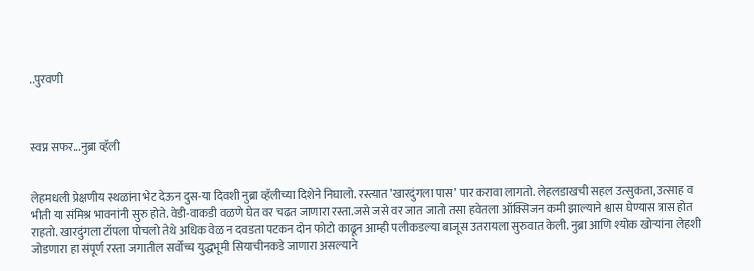..पुरवणी



स्वप्न सफर...नुब्रा व्हॅली


लेहमधली प्रेक्षणीय स्थळांना भेट देऊन दुस-या दिवशी नुब्रा व्हॅलीच्या दिशेने निघालो. रस्त्यात ’खारदुंगला पास’ पार करावा लागतो. लेहलडाखची सहल उत्सुकता, उत्साह व भीती या संमिश्र भावनांनी सुरु होते. वेडी-वाकडी वळणे घेत वर चढत जाणारा रस्ता.जसे जसे वर जात जातो तसा हवेतला ऑक्सिजन कमी झाल्याने श्वास घेण्यास त्रास होत राहतो. खारदुंगला टॉपला पोचलो तेथे अधिक वेळ न दवडता पटकन दोन फोटो काढून आम्ही पलीकडल्या बाजूस उतरायला सुरुवात केली. नुब्रा आणि श्योक खोर्‍यांना लेहशी जोडणारा हा संपूर्ण रस्ता जगातील सर्वोच्च युद्धभूमी सियाचीनकडे जाणारा असल्याने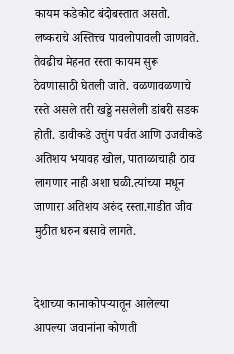कायम कडेकोट बंदोबस्तात असतो. लष्कराचे अस्तित्त्व पावलोपावली जाणवते. तेवढीच मेहनत रस्ता कायम सुरू ठेवणासाठी घेतली जाते. वळणावळणाचे रस्ते असले तरी खड्डे नसलेली डांबरी सडक होती. डावीकडे उत्तुंग पर्वत आणि उजवीकडे अतिशय भयावह खोल, पाताळाचाही ठाव लागणार नाही अशा घळी.त्यांच्या मधून जाणारा अतिशय अरुंद रस्ता.गाडीत जीव मुठीत धरुन बसावे लागते.


देशाच्या कानाकोपर्‍यातून आलेल्या आपल्या जवानांना कोणती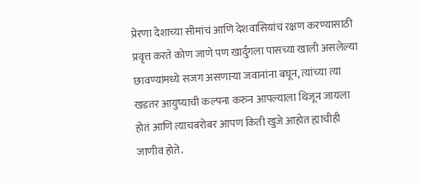प्रेरणा देशाच्या सीमांचं आणि देशवासियांचं रक्षण करण्यासाठी प्रवृत्त करते कोण जाणे पण खार्दुंगला पासच्या खाली असलेल्या छावण्यांमध्ये सजग असणार्‍या जवानांना बघून, त्यांच्या त्या खडतर आयुष्याची कल्पना करुन आपल्याला थिजून जायला होतं आणि त्याचबरोबर आपण किती खुजे आहोत ह्याचीही जाणीव होते.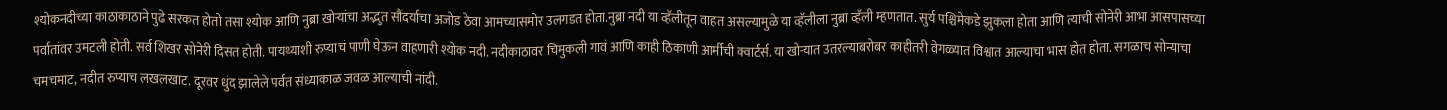श्योकनदीच्या काठाकाठाने पुढे सरकत होतो तसा श्योक आणि नुब्रा खोर्‍यांचा अद्भुत सौंदर्याचा अजोड ठेवा आमच्यासमोर उलगडत होता.नुब्रा नदी या व्हॅलीतून वाहत असल्यामुळे या व्हॅलीला नुब्रा व्हॅली म्हणतात. सुर्य पश्चिमेकडे झुकला होता आणि त्याची सोनेरी आभा आसपासच्या पर्वातांवर उमटली होती. सर्व शिखर सोनेरी दिसत होती. पायथ्याशी रुप्याचं पाणी घेऊन वाहणारी श्योक नदी. नदीकाठावर चिमुकली गावं आणि काही ठिकाणी आर्मीची क्वार्टर्स. या खोर्‍यात उतरल्याबरोबर काहीतरी वेगळ्यात विश्वात आल्याचा भास होत होता. सगळाच सोन्याचा चमचमाट, नदीत रुप्याच लखलखाट. दूरवर धुंद झालेले पर्वत संध्याकाळ जवळ आल्याची नांदी.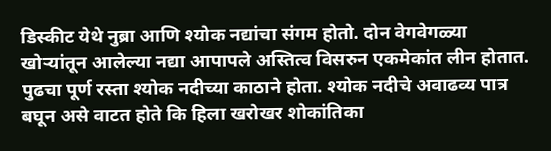डिस्कीट येथे नुब्रा आणि श्योक नद्यांचा संगम होतो. दोन वेगवेगळ्या खोर्‍यांतून आलेल्या नद्या आपापले अस्तित्व विसरुन एकमेकांत लीन होतात. पुढचा पूर्ण रस्ता श्योक नदीच्या काठाने होता. श्योक नदीचे अवाढव्य पात्र बघून असे वाटत होते कि हिला खरोखर शोकांतिका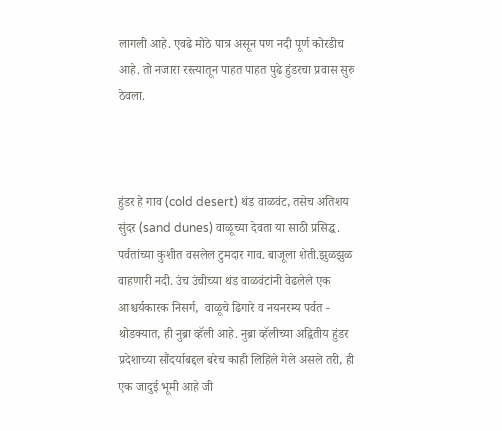लागली आहे. एवढे मोठे पात्र असून पण नदी पूर्ण कोरडीच आहे. तो नजारा रस्त्यातून पाहत पाहत पुढे हुंडरचा प्रवास सुरु ठेवला.



हुंडर हे गाव (cold desert) थंड वाळवंट, तसेच अतिशय सुंदर (sand dunes) वाळूच्या देवता या साठी प्रसिद्ध. पर्वतांच्या कुशीत वसलेल टुमदार गाव. बाजूला शेती.झुळझुळ वाहणारी नदी. उंच उंचीच्या थंड वाळवंटांनी वेढलेले एक आश्चर्यकारक निसर्ग,  वाळूचे ढिगारे व नयनरम्य पर्वत - थोडक्यात, ही नुब्रा व्हॅली आहे. नुब्रा व्हॅलीच्या अद्वितीय हुंडर प्रदेशाच्या सौंदर्याबद्दल बरेच काही लिहिले गेले असले तरी, ही एक जादुई भूमी आहे जी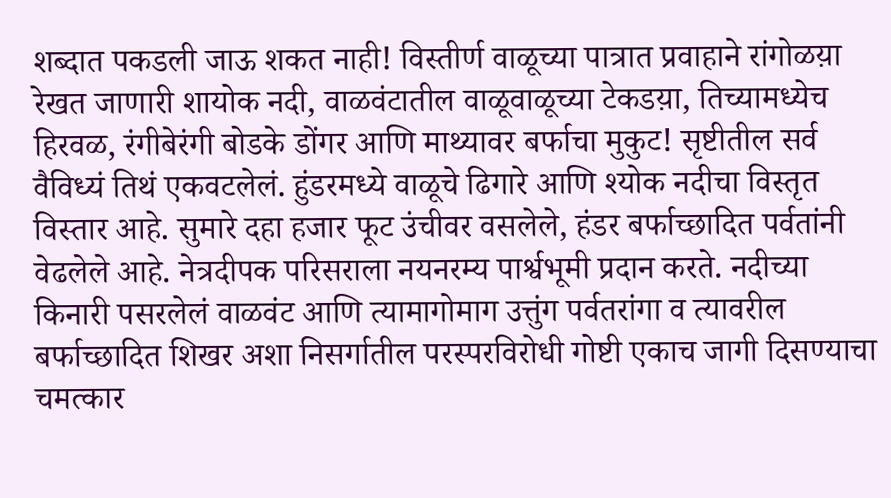शब्दात पकडली जाऊ शकत नाही! विस्तीर्ण वाळूच्या पात्रात प्रवाहाने रांगोळय़ा रेखत जाणारी शायोक नदी, वाळवंटातील वाळूवाळूच्या टेकडय़ा, तिच्यामध्येच हिरवळ, रंगीबेरंगी बोडके डोंगर आणि माथ्यावर बर्फाचा मुकुट! सृष्टीतील सर्व वैविध्यं तिथं एकवटलेलं. हुंडरमध्ये वाळूचे ढिगारे आणि श्योक नदीचा विस्तृत विस्तार आहे. सुमारे दहा हजार फूट उंचीवर वसलेले, हंडर बर्फाच्छादित पर्वतांनी वेढलेले आहे. नेत्रदीपक परिसराला नयनरम्य पार्श्वभूमी प्रदान करते. नदीच्या किनारी पसरलेलं वाळवंट आणि त्यामागोमाग उत्तुंग पर्वतरांगा व त्यावरील बर्फाच्छादित शिखर अशा निसर्गातील परस्परविरोधी गोष्टी एकाच जागी दिसण्याचा चमत्कार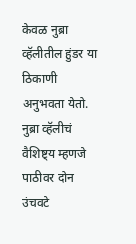केवळ नुब्रा व्हॅलीतील हुंडर या ठिकाणी अनुभवता येतो. नुब्रा व्हॅलीचं वैशि‍ष्ट्य म्हणजे पाठीवर दोन उंचवटे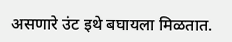असणारे उंट इथे बघायला मिळतात.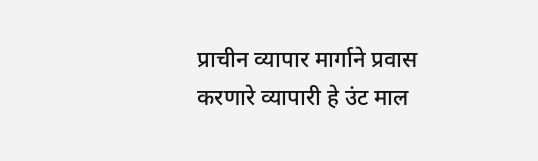प्राचीन व्यापार मार्गाने प्रवास करणारे व्यापारी हे उंट माल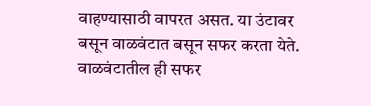वाहण्यासाठी वापरत असत. या उंटावर बसून वाळवंटात बसून सफर करता येते. वाळवंटातील ही सफर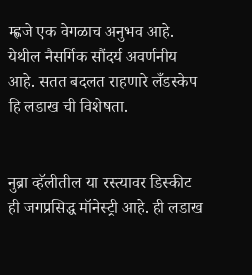म्ह्णजे एक वेगळाच अनुभव आहे. येथील नैसर्गिक सौंदर्य अवर्णनीय आहे. सतत बदलत राहणारे लँडस्केप हि लडाख ची विशेषता.


नुब्रा व्हॅलीतील या रस्त्यावर डिस्कीट ही जगप्रसिद्ध मॉनेस्ट्री आहे. ही लडाख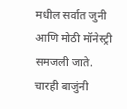मधील सर्वात जुनी आणि मोठी मॉनेस्ट्री समजली जाते. चारही बाजुंनी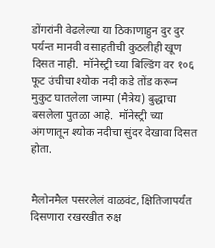डोंगरांनी वेढलेल्या या ठिकाणाहुन दुर दुर पर्यन्त मानवी वसाहतीची कुठलीही खूण दिसत नाही.  मॉनेस्ट्री च्या बिल्डिंग वर १०६ फूट उंचीचा श्योक नदी कडे तोंड करून मुकुट घातलेला जाम्पा (मैत्रेय) बुद्धाचा बसलेला पुतळा आहे.  मॉनेस्ट्री च्या अंगणातून श्योक नदीचा सुंदर देखावा दिसत होता.


मैलोनमैल पसरलेलं वाळवंट, क्षितिजापर्यंत दिसणारा रखरखीत रुक्ष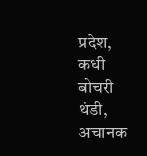प्रदेश, कधी बोचरी थंडी, अचानक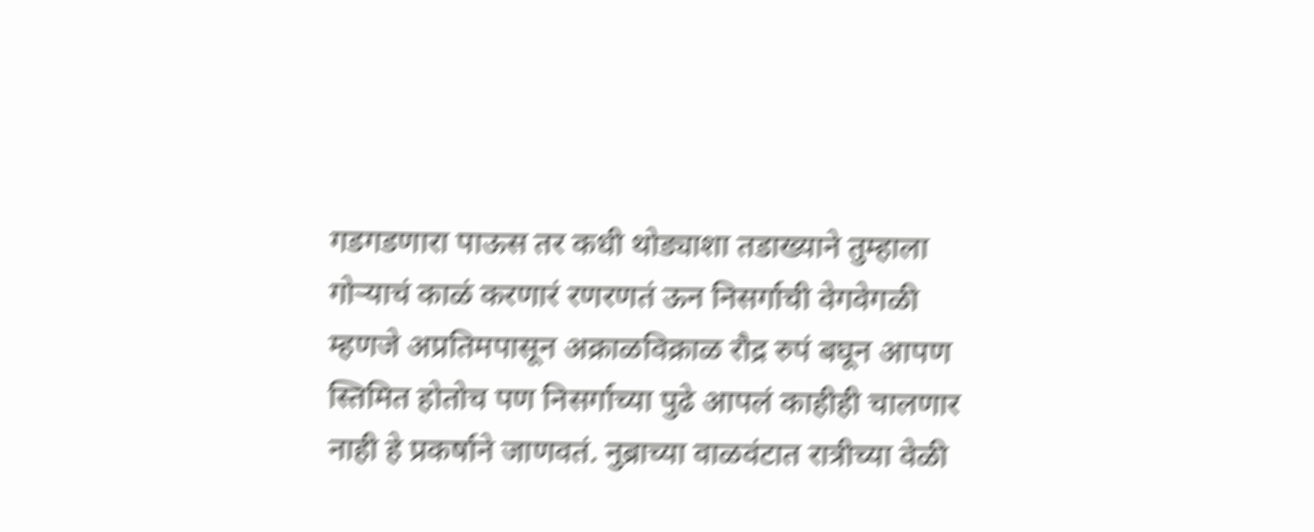गडगडणारा पाऊस तर कधी थोड्याशा तडाख्याने तुम्हाला गोर्‍याचं काळं करणारं रणरणतं ऊन निसर्गाची वेगवेगळी म्हणजे अप्रतिमपासून अक्राळविक्राळ रौद्र रुपं बघून आपण स्तिमित होतोच पण निसर्गाच्या पुढे आपलं काहीही चालणार नाही हे प्रकर्षाने जाणवतं. नुब्राच्या वाळवंटात रात्रीच्या वेळी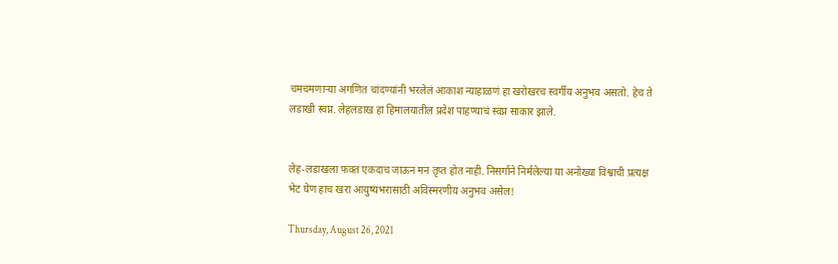चमचमणार्‍या अगणित चांदण्यांनी भरलेलं आकाश न्याहाळणं हा खरोखरच स्वर्गीय अनुभव असतो. हेच ते लडाखी स्वप्न. लेहलडाख हा हिमालयातील प्रदेश पाहण्याचं स्वप्न साकार झाले.


लेह-लडाखला फक्त एकदाच जाऊन मन तृप्त होत नाही. निसर्गाने निर्मलेल्या या अनोख्या विश्वाची प्रत्यक्ष भेट घेण हाच खरा आयुष्यभरासाठी अविस्मरणीय अनुभव असेल!

Thursday, August 26, 2021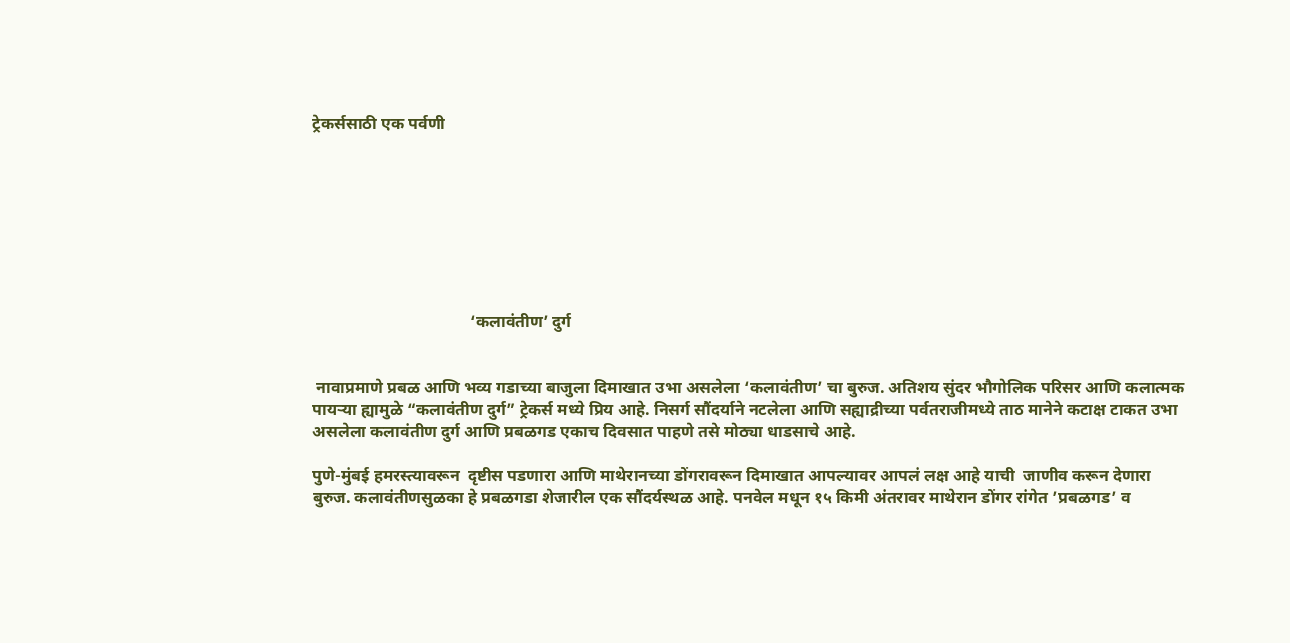ट्रेकर्ससाठी एक पर्वणी








                                      ‘कलावंतीण’ दुर्ग


 नावाप्रमाणे प्रबळ आणि भव्य गडाच्या बाजुला दिमाखात उभा असलेला ‘कलावंतीण’ चा बुरुज. अतिशय सुंदर भौगोलिक परिसर आणि कलात्मक पायऱ्या ह्यामुळे “कलावंतीण दुर्ग” ट्रेकर्स मध्ये प्रिय आहे. निसर्ग सौंदर्याने नटलेला आणि सह्याद्रीच्या पर्वतराजीमध्ये ताठ मानेने कटाक्ष टाकत उभा असलेला कलावंतीण दुर्ग आणि प्रबळगड एकाच दिवसात पाहणे तसे मोठ्या धाडसाचे आहे.

पुणे-मुंबई हमरस्त्यावरून  दृष्टीस पडणारा आणि माथेरानच्या डोंगरावरून दिमाखात आपल्यावर आपलं लक्ष आहे याची  जाणीव करून देणारा बुरुज. कलावंतीणसुळका हे प्रबळगडा शेजारील एक सौंदर्यस्थळ आहे. पनवेल मधून १५ किमी अंतरावर माथेरान डोंगर रांगेत ’प्रबळगड’ व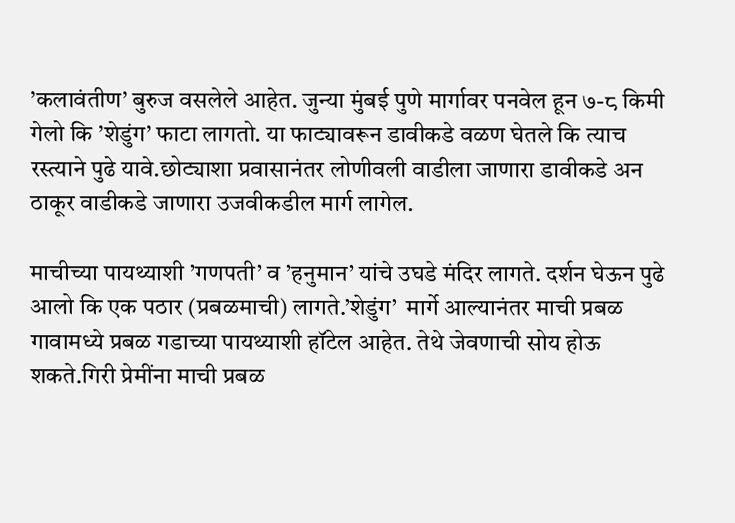’कलावंतीण’ बुरुज वसलेले आहेत. जुन्या मुंबई पुणे मार्गावर पनवेल हून ७-८ किमी गेलो कि ’शेडुंग’ फाटा लागतो. या फाट्यावरून डावीकडे वळण घेतले कि त्याच रस्त्याने पुढे यावे.छोट्याशा प्रवासानंतर लोणीवली वाडीला जाणारा डावीकडे अन ठाकूर वाडीकडे जाणारा उजवीकडील मार्ग लागेल.

माचीच्या पायथ्याशी ’गणपती’ व ’हनुमान’ यांचे उघडे मंदिर लागते. दर्शन घेऊन पुढे आलो कि एक पठार (प्रबळमाची) लागते.’शेडुंग’  मार्गे आल्यानंतर माची प्रबळ गावामध्ये प्रबळ गडाच्या पायथ्याशी हॉटेल आहेत. तेथे जेवणाची सोय होऊ शकते.गिरी प्रेमींना माची प्रबळ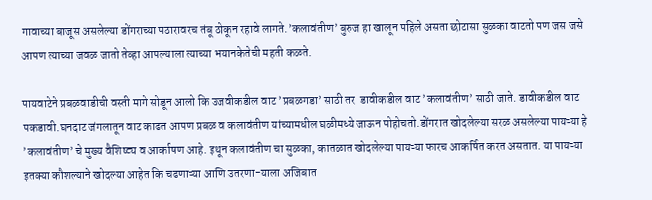गावाच्या बाजूस असलेल्या डोंगराच्या पठारावरच तंबू ठोकून रहावे लागते.’कलावंतीण’ बुरुज हा खालून पहिले असता छोटासा सुळका वाटतो पण जस जसे आपण त्याच्या जवळ जातो तेव्हा आपल्याला त्याच्या भयानकेतेची महती कळते.

पायवाटेने प्रबळवाडीची वस्ती मागे सोडून आलो कि उजवीकडील वाट ’प्रबळगडा’ साठी तर  डावीकडील वाट ’कलावंतीण’ साठी जाते. डावीकडील वाट पकडावी.घनदाट जंगलातून वाट काढत आपण प्रबळ व कलावंतीण यांच्यामधील घळीमध्ये जाऊन पोहोचतो.डोंगरात खोदलेल्या सरळ असलेल्या पायऱ्या हे ’कलावंतीण’ चे मुख्य वैशिष्ट्य व आर्काषण आहे. इथून कलावंतीण चा सुळका, कातळात खोदलेल्या पायऱ्या फारच आकर्षित करत असतात. या पायऱ्या इतक्या कौशल्याने खोदल्या आहेत कि चढणाऱ्या आणि उतरणा-याला अजिबात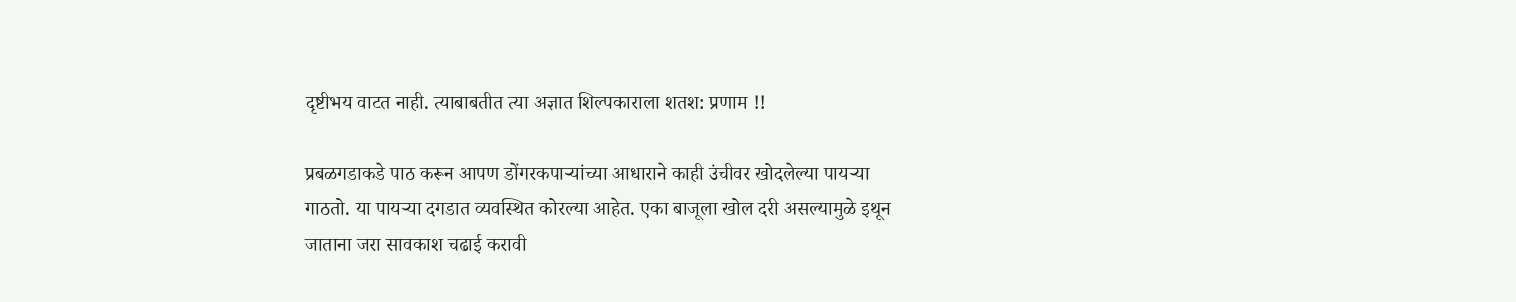दृष्टीभय वाटत नाही. त्याबाबतीत त्या अज्ञात शिल्पकाराला शतश: प्रणाम !!

प्रबळगडाकडे पाठ करून आपण डोंगरकपाऱ्यांच्या आधाराने काही उंचीवर खोदलेल्या पायऱ्या गाठतो. या पायऱ्या दगडात व्यवस्थित कोरल्या आहेत. एका बाजूला खोल दरी असल्यामुळे इथून जाताना जरा सावकाश चढाई करावी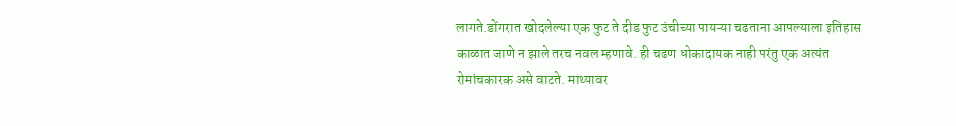लागते.डोंगरात खोदलेल्या एक फुट ते दीड फुट उंचीच्या पायऱ्या चढताना आपल्याला इतिहास काळात जाणे न झाले तरच नवल म्हणावे. ही चढण धोकादायक नाही परंतु एक अत्यंत रोमांचकारक असे वाटते. माथ्यावर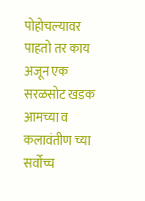पोहोचल्यावर पाहतो तर काय अजून एक सरळसोट खडक आमच्या व कलावंतीण च्या सर्वोच्च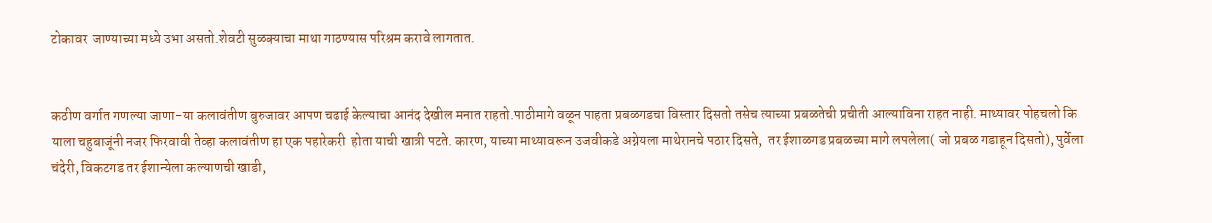टोकावर  जाण्याच्या मध्ये उभा असतो.शेवटी सुळक्याचा माथा गाठण्यास परिश्रम करावे लागतात.


कठीण वर्गात गणल्या जाणा-या कलावंतीण बुरुजावर आपण चढाई केल्याचा आनंद देखील मनात राहतो.पाठीमागे वळून पाहता प्रबळगडचा विस्तार दिसतो तसेच त्याच्या प्रबळतेची प्रचीती आल्याविना राहत नाही. माथ्यावर पोहचलो कि याला चहुबाजूंनी नजर फिरवावी तेव्हा कलावंतीण हा एक पहारेकरी  होता याची खात्री पटते. कारण, याच्या माथ्यावरून उजवीकडे अग्नेयला माथेरानचे पठार दिसते,  तर ईशाळगड प्रबळच्या मागे लपलेला( जो प्रबळ गडाहून दिसतो), पुर्वेला चंदेरी, विकटगड तर ईशान्येला कल्याणची खाडी,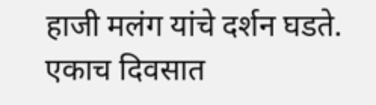हाजी मलंग यांचे दर्शन घडते. एकाच दिवसात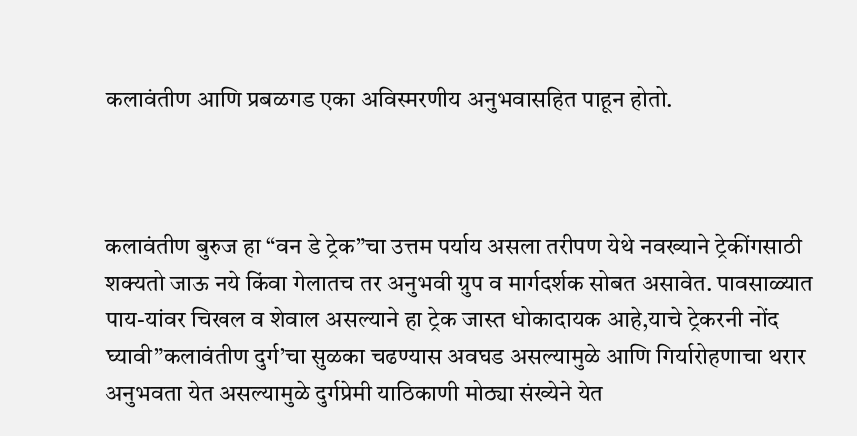कलावंतीण आणि प्रबळगड एका अविस्मरणीय अनुभवासहित पाहून होतो.



कलावंतीण बुरुज हा “वन डे ट्रेक”चा उत्तम पर्याय असला तरीपण येथे नवख्याने ट्रेकींगसाठी शक्यतो जाऊ नये किंवा गेलातच तर अनुभवी ग्रुप व मार्गदर्शक सोबत असावेत. पावसाळ्यात पाय-यांवर चिखल व शेवाल असल्याने हा ट्रेक जास्त धोकादायक आहे,याचे ट्रेकरनी नोंद घ्यावी”कलावंतीण दुर्ग’चा सुळका चढण्यास अवघड असल्यामुळे आणि गिर्यारोहणाचा थरार अनुभवता येत असल्यामुळे दुर्गप्रेमी याठिकाणी मोठ्या संख्येने येत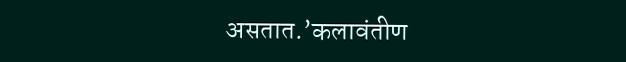असतात.’कलावंतीण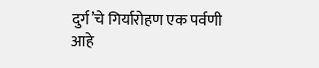दुर्ग’चे गिर्यारोहण एक पर्वणी आहे